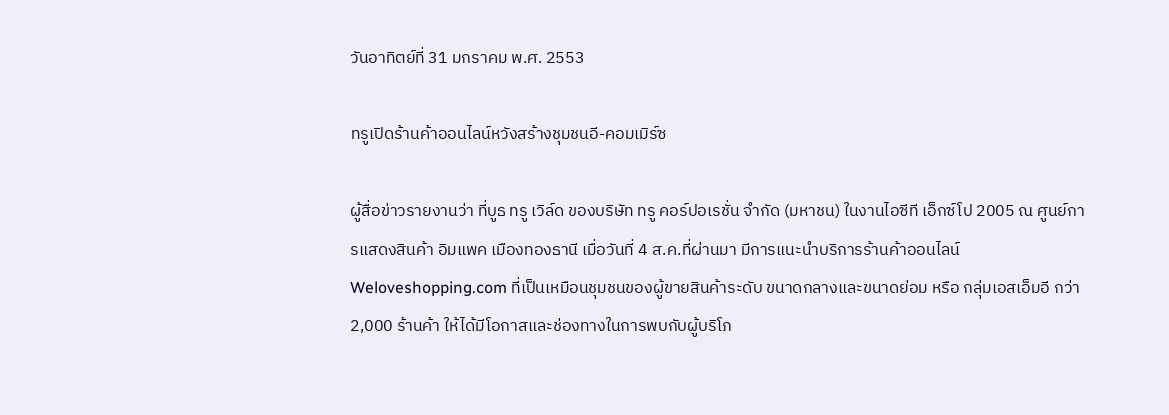วันอาทิตย์ที่ 31 มกราคม พ.ศ. 2553

ทรูเปิดร้านค้าออนไลน์หวังสร้างชุมชนอี-คอมเมิร์ซ

ผู้สื่อข่าวรายงานว่า ที่บูธ ทรู เวิล์ด ของบริษัท ทรู คอร์ปอเรชั่น จำกัด (มหาชน) ในงานไอซีที เอ็กซ์โป 2005 ณ ศูนย์การแสดงสินค้า อิมแพค เมืองทองธานี เมื่อวันที่ 4 ส.ค.ที่ผ่านมา มีการแนะนำบริการร้านค้าออนไลน์ Weloveshopping.com ที่เป็นเหมือนชุมชนของผู้ขายสินค้าระดับ ขนาดกลางและขนาดย่อม หรือ กลุ่มเอสเอ็มอี กว่า 2,000 ร้านค้า ให้ได้มีโอกาสและช่องทางในการพบกับผู้บริโภ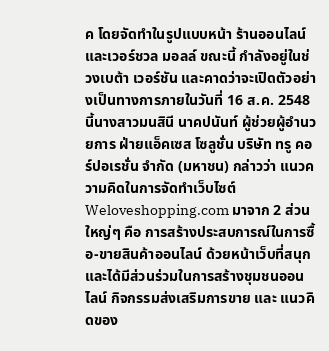ค โดยจัดทำในรูปแบบหน้า ร้านออนไลน์ และเวอร์ชวล มอลล์ ขณะนี้ กำลังอยู่ในช่วงเบต้า เวอร์ชัน และคาดว่าจะเปิดตัวอย่างเป็นทางการภายในวันที่ 16 ส.ค. 2548 นี้นางสาวมนสินี นาคปนันท์ ผู้ช่วยผู้อำนวยการ ฝ่ายแอ็คเซส โซลูชั่น บริษัท ทรู คอร์ปอเรชั่น จำกัด (มหาชน) กล่าวว่า แนวความคิดในการจัดทำเว็บไซต์ Weloveshopping.com มาจาก 2 ส่วนใหญ่ๆ คือ การสร้างประสบการณ์ในการซื้อ-ขายสินค้าออนไลน์ ด้วยหน้าเว็บที่สนุก และได้มีส่วนร่วมในการสร้างชุมชนออนไลน์ กิจกรรมส่งเสริมการขาย และ แนวคิดของ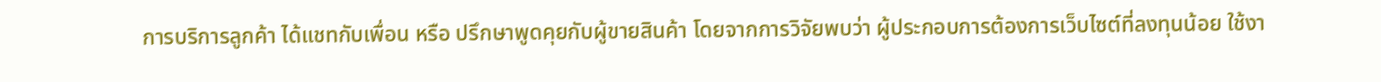การบริการลูกค้า ได้แชทกับเพื่อน หรือ ปรึกษาพูดคุยกับผู้ขายสินค้า โดยจากการวิจัยพบว่า ผู้ประกอบการต้องการเว็บไซต์ที่ลงทุนน้อย ใช้งา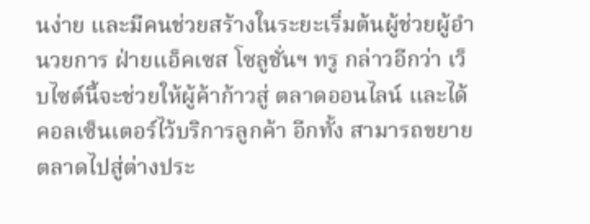นง่าย และมีคนช่วยสร้างในระยะเริ่มต้นผู้ช่วยผู้อำนวยการ ฝ่ายแอ็คเซส โซลูชั่นฯ ทรู กล่าวอีกว่า เว็บไซต์นี้จะช่วยให้ผู้ค้าก้าวสู่ ตลาดออนไลน์ และได้คอลเซ็นเตอร์ไว้บริการลูกค้า อีกทั้ง สามารถขยายตลาดไปสู่ต่างประ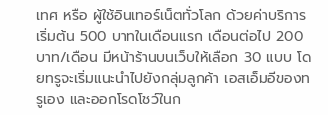เทศ หรือ ผู้ใช้อินเทอร์เน็ตทั่วโลก ด้วยค่าบริการเริ่มต้น 500 บาทในเดือนแรก เดือนต่อไป 200 บาท/เดือน มีหน้าร้านบนเว็บให้เลือก 30 แบบ โดยทรูจะเริ่มแนะนำไปยังกลุ่มลูกค้า เอสเอ็มอีของทรูเอง และออกโรดโชว์ในก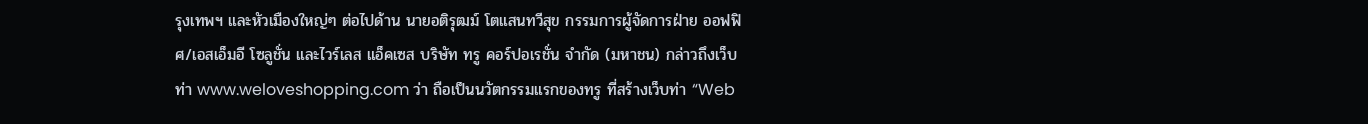รุงเทพฯ และหัวเมืองใหญ่ๆ ต่อไปด้าน นายอติรุฒม์ โตแสนทวีสุข กรรมการผู้จัดการฝ่าย ออฟฟิศ/เอสเอ็มอี โซลูชั่น และไวร์เลส แอ็คเซส บริษัท ทรู คอร์ปอเรชั่น จำกัด (มหาชน) กล่าวถึงเว็บท่า www.weloveshopping.com ว่า ถือเป็นนวัตกรรมแรกของทรู ที่สร้างเว็บท่า “Web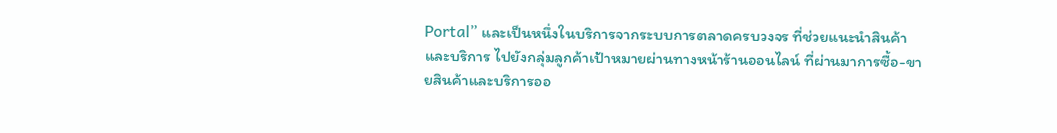Portal” และเป็นหนึ่งในบริการจากระบบการตลาดครบวงจร ที่ช่วยแนะนำสินค้าและบริการ ไปยังกลุ่มลูกค้าเป้าหมายผ่านทางหน้าร้านออนไลน์ ที่ผ่านมาการซื้อ-ขายสินค้าและบริการออ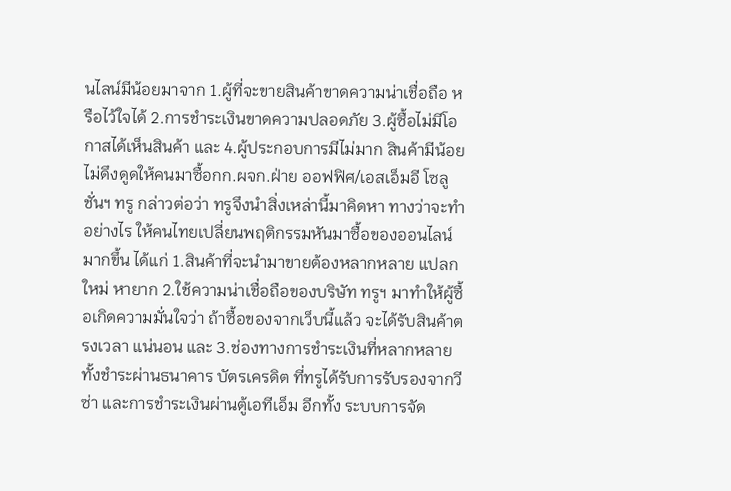นไลน์มีน้อยมาจาก 1.ผู้ที่จะขายสินค้าขาดความน่าเชื่อถือ หรือไว้ใจได้ 2.การชำระเงินขาดความปลอดภัย 3.ผู้ซื้อไม่มีโอกาสได้เห็นสินค้า และ 4.ผู้ประกอบการมีไม่มาก สินค้ามีน้อย ไม่ดึงดูดให้คนมาซื้อกก.ผจก.ฝ่าย ออฟฟิศ/เอสเอ็มอี โซลูชั่นฯ ทรู กล่าวต่อว่า ทรูจึงนำสิ่งเหล่านี้มาคิดหา ทางว่าจะทำอย่างไร ให้คนไทยเปลี่ยนพฤติกรรมหันมาซื้อของออนไลน์มากขึ้น ได้แก่ 1.สินค้าที่จะนำมาขายต้องหลากหลาย แปลกใหม่ หายาก 2.ใช้ความน่าเชื่อถือของบริษัท ทรูฯ มาทำให้ผู้ซื้อเกิดความมั่นใจว่า ถ้าซื้อของจากเว็บนี้แล้ว จะได้รับสินค้าตรงเวลา แน่นอน และ 3.ช่องทางการชำระเงินที่หลากหลาย ทั้งชำระผ่านธนาคาร บัตรเครดิต ที่ทรูได้รับการรับรองจากวีซ่า และการชำระเงินผ่านตู้เอทีเอ็ม อีกทั้ง ระบบการจัด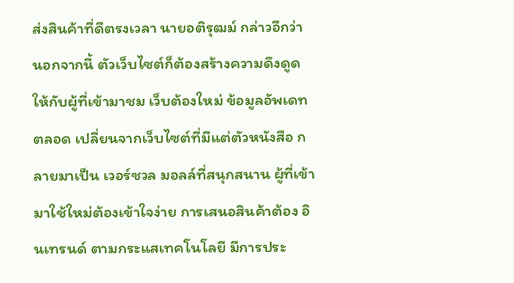ส่งสินค้าที่ดีตรงเวลา นายอติรุฒม์ กล่าวอีกว่า นอกจากนี้ ตัวเว็บไซต์ก็ต้องสร้างความดึงดูดให้กับผู้ที่เข้ามาชม เว็บต้องใหม่ ข้อมูลอัพเดทตลอด เปลี่ยนจากเว็บไซต์ที่มีแต่ตัวหนังสือ กลายมาเป็น เวอร์ชวล มอลล์ที่สนุกสนาน ผู้ที่เข้ามาใช้ใหม่ต้องเข้าใจง่าย การเสนอสินค้าต้อง อินเทรนด์ ตามกระแสเทคโนโลยี มีการประ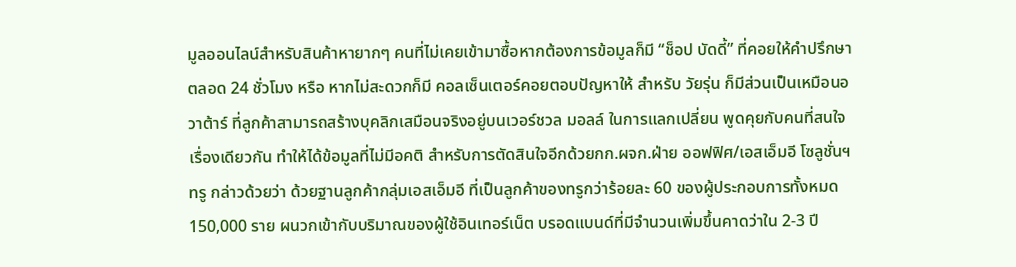มูลออนไลน์สำหรับสินค้าหายากๆ คนที่ไม่เคยเข้ามาซื้อหากต้องการข้อมูลก็มี “ช็อป บัดดี้” ที่คอยให้คำปรึกษาตลอด 24 ชั่วโมง หรือ หากไม่สะดวกก็มี คอลเซ็นเตอร์คอยตอบปัญหาให้ สำหรับ วัยรุ่น ก็มีส่วนเป็นเหมือนอวาต้าร์ ที่ลูกค้าสามารถสร้างบุคลิกเสมือนจริงอยู่บนเวอร์ชวล มอลล์ ในการแลกเปลี่ยน พูดคุยกับคนที่สนใจเรื่องเดียวกัน ทำให้ได้ข้อมูลที่ไม่มีอคติ สำหรับการตัดสินใจอีกด้วยกก.ผจก.ฝ่าย ออฟฟิศ/เอสเอ็มอี โซลูชั่นฯ ทรู กล่าวด้วยว่า ด้วยฐานลูกค้ากลุ่มเอสเอ็มอี ที่เป็นลูกค้าของทรูกว่าร้อยละ 60 ของผู้ประกอบการทั้งหมด 150,000 ราย ผนวกเข้ากับบริมาณของผู้ใช้อินเทอร์เน็ต บรอดแบนด์ที่มีจำนวนเพิ่มขึ้นคาดว่าใน 2-3 ปี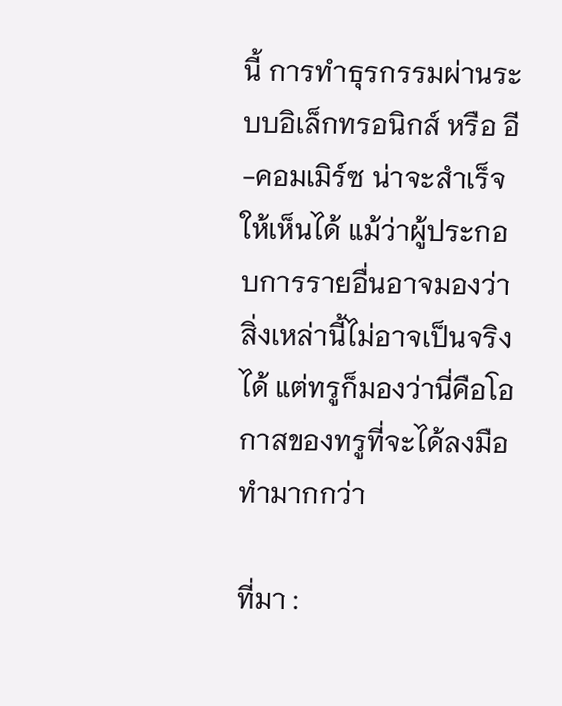นี้ การทำธุรกรรมผ่านระบบอิเล็กทรอนิกส์ หรือ อี-คอมเมิร์ซ น่าจะสำเร็จให้เห็นได้ แม้ว่าผู้ประกอบการรายอื่นอาจมองว่า สิ่งเหล่านี้ไม่อาจเป็นจริงได้ แต่ทรูก็มองว่านี่คือโอกาสของทรูที่จะได้ลงมือทำมากกว่า

ที่มา :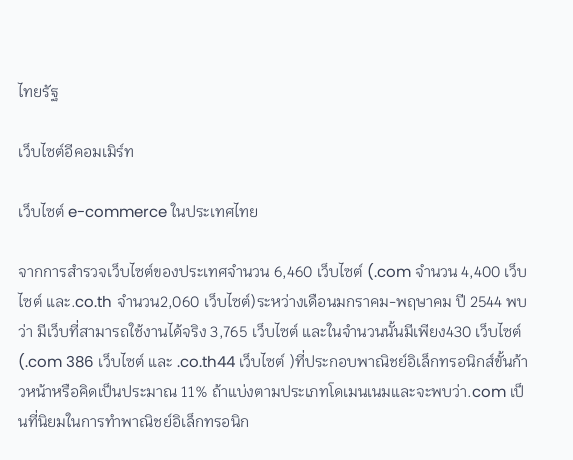ไทยรัฐ

เว็บไซต์อีคอมเมิร์ท

เว็บไซต์ e-commerce ในประเทศไทย

จากการสำรวจเว็บไซต์ของประเทศจำนวน 6,460 เว็บไซต์ (.com จำนวน 4,400 เว็บไซต์ และ.co.th จำนวน2,060 เว็บไซต์)ระหว่างเดือนมกราคม-พฤษาคม ปี 2544 พบว่า มีเว็บที่สามารถใช้งานได้จริง 3,765 เว็บไซต์ และในจำนวนนั้นมีเพียง430 เว็บไซต์ (.com 386 เว็บไซต์ และ .co.th44 เว็บไซต์ )ที่ประกอบพาณิชย์อิเล็กทรอนิกส์ขั้นก้าวหน้าหรือคิดเป็นประมาณ 11% ถ้าแบ่งตามประเภทโดเมนเนมและจะพบว่า.com เป็นที่นิยมในการทำพาณิชย์อิเล็กทรอนิก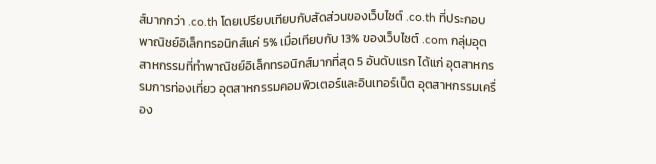ส์มากกว่า .co.th โดยเปรียบเทียบกับสัดส่วนของเว็บไซต์ .co.th ที่ประกอบพาณิชย์อิเล็กทรอนิกส์แค่ 5% เมื่อเทียบกับ 13% ของเว็บไซต์ .com กลุ่มอุตสาหกรรมที่ทำพาณิชย์อิเล็กทรอนิกส์มากที่สุด 5 อันดับแรก ได้แก่ อุตสาหกรรมการท่องเที่ยว อุตสาหกรรมคอมพิวเตอร์และอินเทอร์เน็ต อุตสาหกรรมเครื่อง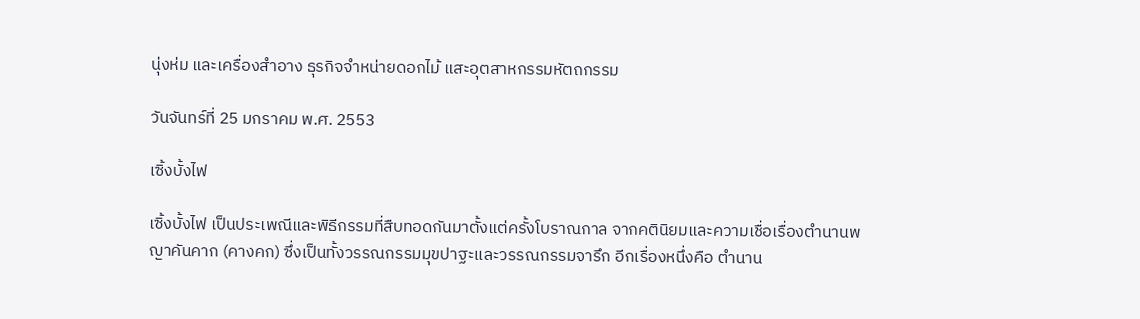นุ่งห่ม และเครื่องสำอาง ธุรกิจจำหน่ายดอกไม้ แสะอุตสาหกรรมหัตถกรรม

วันจันทร์ที่ 25 มกราคม พ.ศ. 2553

เซิ้งบั้งไฟ

เซิ้งบั้งไฟ เป็นประเพณีและพิธีกรรมที่สืบทอดกันมาตั้งแต่ครั้งโบราณกาล จากคตินิยมและความเชื่อเรื่องตำนานพญาคันคาก (คางคก) ซึ่งเป็นทั้งวรรณกรรมมุขปาฐะและวรรณกรรมจารึก อีกเรื่องหนึ่งคือ ตำนาน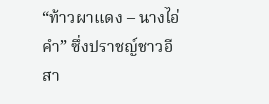“ท้าวผาแดง – นางไอ่คำ” ซึ่งปราชญ์ชาวอีสา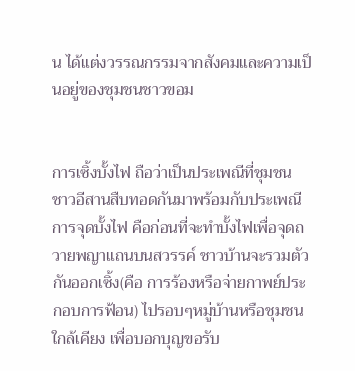น ได้แต่งวรรณกรรมจากสังคมและความเป็นอยู่ของชุมชนชาวขอม


การเซิ้งบั้งไฟ ถือว่าเป็นประเพณีที่ชุมชน ชาวอีสานสืบทอดกันมาพร้อมกับประเพณีการจุดบั้งไฟ คือก่อนที่จะทำบั้งไฟเพื่อจุดถวายพญาแถนบนสวรรค์ ชาวบ้านจะรวมตัวกันออกเซิ้ง(คือ การร้องหรือจ่ายกาพย์ประกอบการฟ้อน) ไปรอบๆหมู่บ้านหรือชุมชนใกล้เคียง เพื่อบอกบุญขอรับ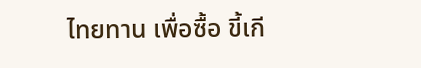ไทยทาน เพื่อซื้อ ขี้เกี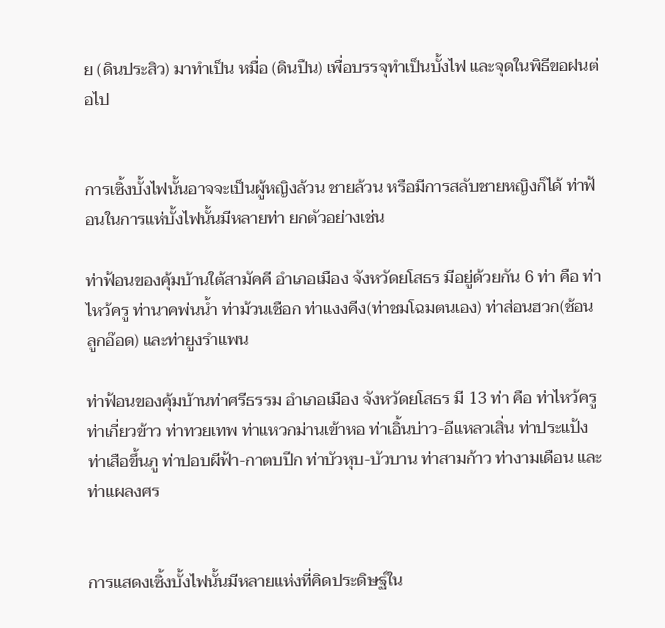ย (ดินประสิว) มาทำเป็น หมื่อ (ดินปืน) เพื่อบรรจุทำเป็นบั้งไฟ และจุดในพิธีขอฝนต่อไป


การเซิ้งบั้งไฟนั้นอาจจะเป็นผู้หญิงล้วน ชายล้วน หรือมีการสลับชายหญิงก็ได้ ท่าฟ้อนในการแห่บั้งไฟนั้นมีหลายท่า ยกตัวอย่างเช่น

ท่าฟ้อนของคุ้มบ้านใต้สามัคคี อำเภอเมือง จังหวัดยโสธร มีอยู่ด้วยกัน 6 ท่า คือ ท่าไหว้ครู ท่านาคพ่นน้ำ ท่าม้วนเชือก ท่าแงงคีง(ท่าชมโฉมตนเอง) ท่าส่อนฮวก(ช้อนลูกอ๊อด) และท่ายูงรำแพน

ท่าฟ้อนของคุ้มบ้านท่าศรีธรรม อำเภอเมือง จังหวัดยโสธร มี 13 ท่า คือ ท่าไหว้ครู ท่าเกี่ยวข้าว ท่าทวยเทพ ท่าแหวกม่านเข้าหอ ท่าเอิ้นบ่าว-อีแหลวเสิ่น ท่าประแป้ง ท่าเสือขึ้นภู ท่าปอบผีฟ้า-กาตบปีก ท่าบัวหุบ-บัวบาน ท่าสามก้าว ท่างามเดือน และท่าแผลงศร


การแสดงเซิ้งบั้งไฟนั้นมีหลายแห่งที่คิดประดิษฐ์ใน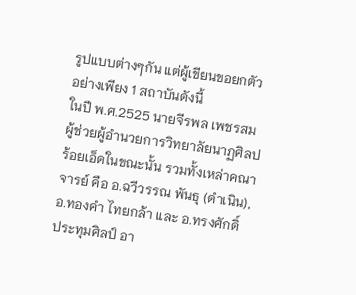รูปแบบต่างๆกัน แต่ผู้เขียนขอยกตัวอย่างเพียง 1 สถาบันดังนี้
ในปี พ.ศ.2525 นายจีรพล เพชรสม ผู้ช่วยผู้อำนวยการวิทยาลัยนาฏศิลปร้อยเอ็ดในขณะนั้น รวมทั้งเหล่าคณาจารย์ คือ อ.ฉวีวรรณ พันธุ (ดำเนิน), อ.ทองคำ ไทยกล้า และ อ.ทรงศักดิ์ ประทุมศิลป์ อา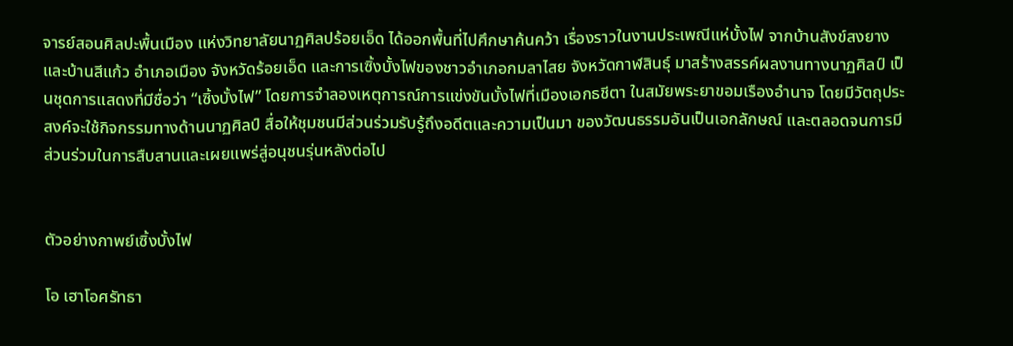จารย์สอนศิลปะพื้นเมือง แห่งวิทยาลัยนาฏศิลปร้อยเอ็ด ได้ออกพื้นที่ไปศึกษาค้นคว้า เรื่องราวในงานประเพณีแห่บั้งไฟ จากบ้านสังข์สงยางและบ้านสีแก้ว อำเภอเมือง จังหวัดร้อยเอ็ด และการเซิ้งบั้งไฟของชาวอำเภอกมลาไสย จังหวัดกาฬสินธุ์ มาสร้างสรรค์ผลงานทางนาฏศิลป์ เป็นชุดการแสดงที่มีชื่อว่า “เซิ้งบั้งไฟ” โดยการจำลองเหตุการณ์การแข่งขันบั้งไฟที่เมืองเอกธชีตา ในสมัยพระยาขอมเรืองอำนาจ โดยมีวัตถุประสงค์จะใช้กิจกรรมทางด้านนาฏศิลป์ สื่อให้ชุมชนมีส่วนร่วมรับรู้ถึงอดีตและความเป็นมา ของวัฒนธรรมอันเป็นเอกลักษณ์ และตลอดจนการมีส่วนร่วมในการสืบสานและเผยแพร่สู่อนุชนรุ่นหลังต่อไป


ตัวอย่างกาพย์เซิ้งบั้งไฟ

โอ เฮาโอศรัทธา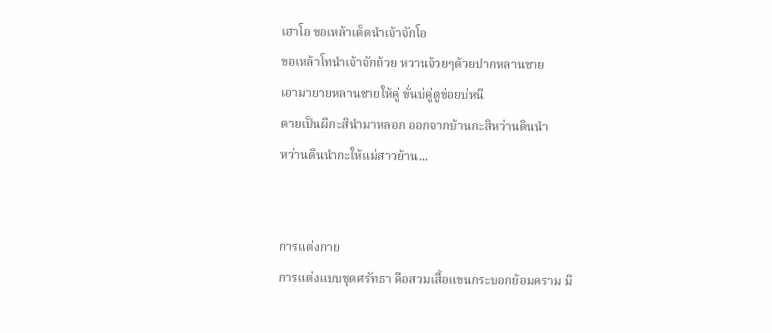เฮาโอ ขอเหล้าเด็ดนำเจ้าจักโอ
ขอเหล้าโทนำเจ้าจักถ้วย หวานจ้วยๆต้วยปากหลานชาย
เอามายายหลานชายให้คู่ ขั่นบ่คู่ตูข่อยบ่หนี
ตายเป็นผีกะสินำมาหลอก ออกจากบ้านกะสิหว่านดินนำ
หว่านดินนำกะให้แม่สาวย้าน...


การแต่งกาย
การแต่งแบบชุดศรัทธา คือสวมเสื้อแขนกระบอกย้อมคราม มี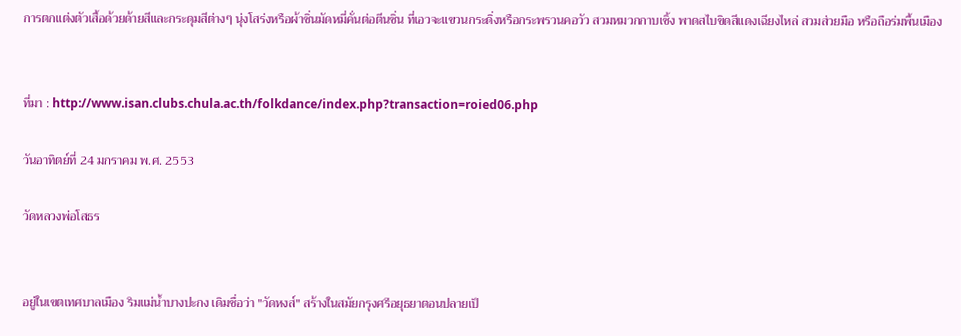การตกแต่งตัวเสื้อด้วยด้ายสีและกระดุมสีต่างๆ นุ่งโสร่งหรือผ้าซิ่นมัดหมี่คั่นต่อตีนซิ่น ที่เอวจะแขวนกระดิ่งหรือกระพรวนคอวัว สวมหมวกกาบเซิ้ง พาดสไบขิดสีแดงเฉียงไหล่ สวมส่วยมือ หรือถือร่มพื้นเมือง


ที่มา : http://www.isan.clubs.chula.ac.th/folkdance/index.php?transaction=roied06.php

วันอาทิตย์ที่ 24 มกราคม พ.ศ. 2553

วัดหลวงพ่อโสธร


อยู่ในเขตเทศบาลเมือง ริมแม่น้ำบางปะกง เดิมชื่อว่า "วัดหงส์" สร้างในสมัยกรุงศรีอยุธยาตอนปลายเป็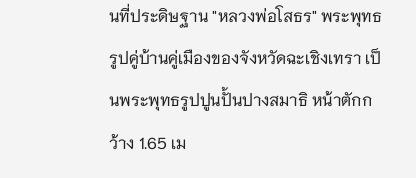นที่ประดิษฐาน "หลวงพ่อโสธร" พระพุทธรูปคู่บ้านคู่เมืองของจังหวัดฉะเชิงเทรา เป็นพระพุทธรูปปูนปั้นปางสมาธิ หน้าตักกว้าง 1.65 เม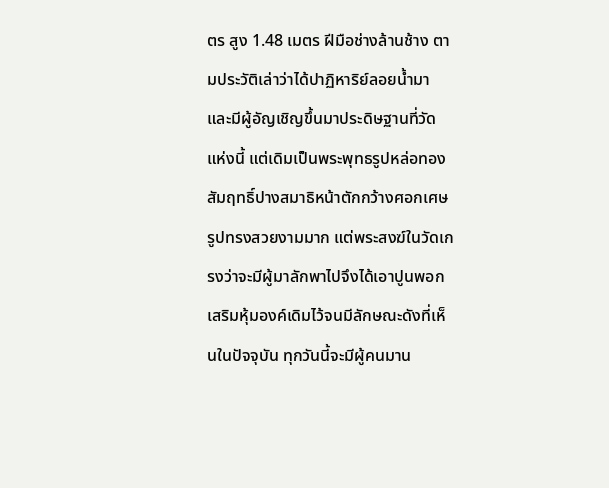ตร สูง 1.48 เมตร ฝีมือช่างล้านช้าง ตามประวัติเล่าว่าได้ปาฏิหาริย์ลอยน้ำมา และมีผู้อัญเชิญขึ้นมาประดิษฐานที่วัดแห่งนี้ แต่เดิมเป็นพระพุทธรูปหล่อทองสัมฤทธิ์ปางสมาธิหน้าตักกว้างศอกเศษ รูปทรงสวยงามมาก แต่พระสงฆ์ในวัดเกรงว่าจะมีผู้มาลักพาไปจึงได้เอาปูนพอกเสริมหุ้มองค์เดิมไว้จนมีลักษณะดังที่เห็นในปัจจุบัน ทุกวันนี้จะมีผู้คนมาน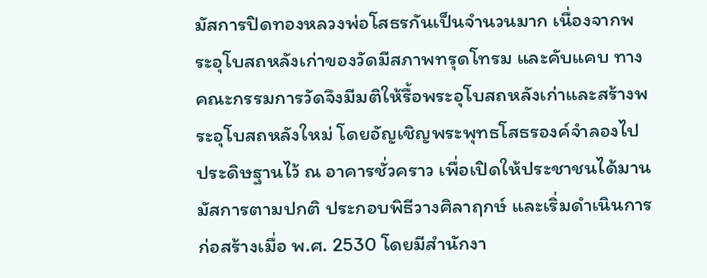มัสการปิดทองหลวงพ่อโสธรกันเป็นจำนวนมาก เนื่องจากพระอุโบสถหลังเก่าของวัดมีสภาพทรุดโทรม และคับแคบ ทางคณะกรรมการวัดจึงมีมติให้รื้อพระอุโบสถหลังเก่าและสร้างพระอุโบสถหลังใหม่ โดยอัญเชิญพระพุทธโสธรองค์จำลองไปประดิษฐานไว้ ณ อาคารชั่วคราว เพื่อเปิดให้ประชาชนได้มานมัสการตามปกติ ประกอบพิธีวางศิลาฤกษ์ และเริ่มดำเนินการก่อสร้างเมื่อ พ.ศ. 2530 โดยมีสำนักงา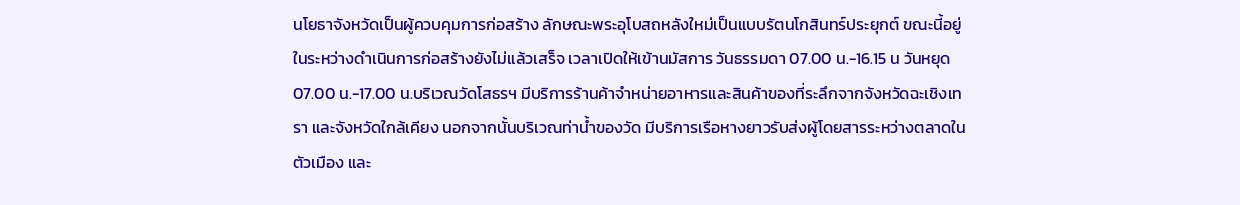นโยธาจังหวัดเป็นผู้ควบคุมการก่อสร้าง ลักษณะพระอุโบสถหลังใหม่เป็นแบบรัตนโกสินทร์ประยุกต์ ขณะนี้อยู่ในระหว่างดำเนินการก่อสร้างยังไม่แล้วเสร็จ เวลาเปิดให้เข้านมัสการ วันธรรมดา 07.00 น.-16.15 น วันหยุด 07.00 น.-17.00 น.บริเวณวัดโสธรฯ มีบริการร้านค้าจำหน่ายอาหารและสินค้าของที่ระลึกจากจังหวัดฉะเชิงเทรา และจังหวัดใกล้เคียง นอกจากนั้นบริเวณท่าน้ำของวัด มีบริการเรือหางยาวรับส่งผู้โดยสารระหว่างตลาดในตัวเมือง และ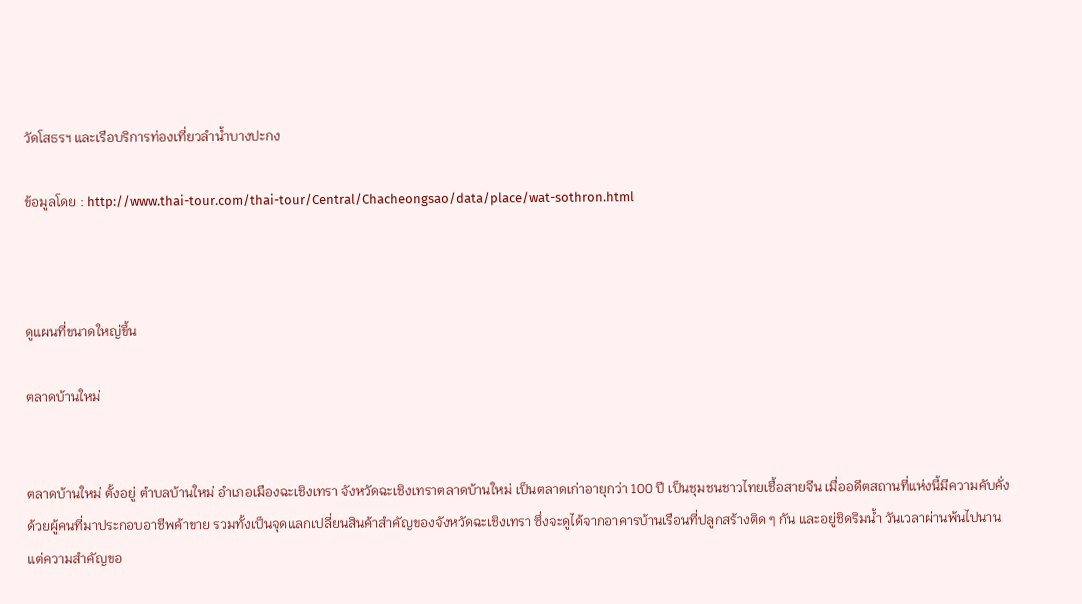วัดโสธรฯ และเรือบริการท่องเที่ยวลำน้ำบางปะกง

ข้อมูลโดย : http://www.thai-tour.com/thai-tour/Central/Chacheongsao/data/place/wat-sothron.html



ดูแผนที่ขนาดใหญ่ขึ้น

ตลาดบ้านใหม่


ตลาดบ้านใหม่ ตั้งอยู่ ตำบลบ้านใหม่ อำเภอเมืองฉะเชิงเทรา จังหวัดฉะเชิงเทราตลาดบ้านใหม่ เป็นตลาดเก่าอายุกว่า 100 ปี เป็นชุมชนชาวไทยเชื้อสายจีน เมื่ออดีตสถานที่แห่งนี้มีความคับคั่งด้วยผู้คนที่มาประกอบอาชีพค้าขาย รวมทั้งเป็นจุดแลกเปลี่ยนสินค้าสำคัญของจังหวัดฉะเชิงเทรา ซึ่งจะดูได้จากอาคารบ้านเรือนที่ปลูกสร้างติด ๆ กัน และอยู่ชิดริมน้ำ วันเวลาผ่านพ้นไปนานแต่ความสำคัญขอ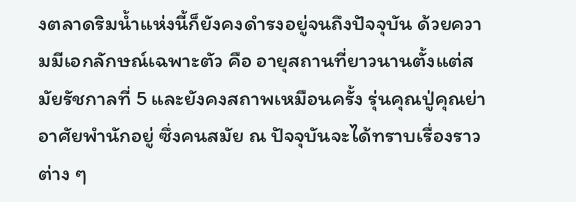งตลาดริมน้ำแห่งนี้ก็ยังคงดำรงอยู่จนถึงปัจจุบัน ด้วยความมีเอกลักษณ์เฉพาะตัว คือ อายุสถานที่ยาวนานตั้งแต่สมัยรัชกาลที่ 5 และยังคงสถาพเหมือนครั้ง รุ่นคุณปู่คุณย่าอาศัยพำนักอยู่ ซึ่งคนสมัย ณ ปัจจุบันจะได้ทราบเรื่องราวต่าง ๆ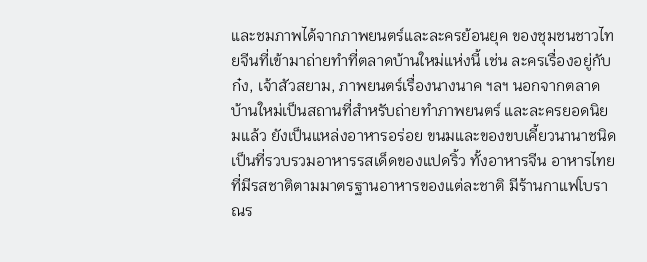และชมภาพได้จากภาพยนตร์และละครย้อนยุค ของชุมชนชาวไทยจีนที่เข้ามาถ่ายทำที่ตลาดบ้านใหม่แห่งนี้ เช่น ละครเรื่องอยู่กับก๋ง, เจ้าสัวสยาม, ภาพยนตร์เรื่องนางนาค ฯลฯ นอกจากตลาดบ้านใหม่เป็นสถานที่สำหรับถ่ายทำภาพยนตร์ และละครยอดนิยมแล้ว ยังเป็นแหล่งอาหารอร่อย ขนมและของขบเคี้ยวนานาชนิด เป็นที่รวบรวมอาหารรสเด็ดของแปดริ้ว ทั้งอาหารจีน อาหารไทย ที่มีรสชาติตามมาตรฐานอาหารของแต่ละชาติ มีร้านกาแฟโบราณร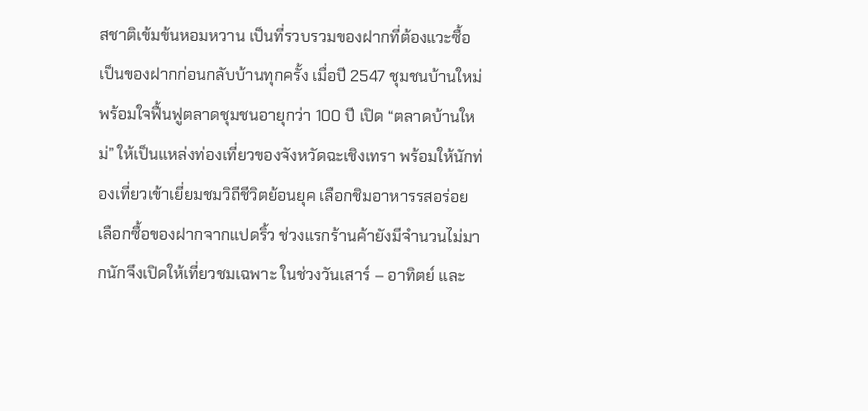สชาติเข้มข้นหอมหวาน เป็นที่รวบรวมของฝากที่ต้องแวะซื้อเป็นของฝากก่อนกลับบ้านทุกครั้ง เมื่อปี 2547 ชุมชนบ้านใหม่พร้อมใจฟื้นฟูตลาดชุมชนอายุกว่า 100 ปี เปิด “ตลาดบ้านใหม่” ให้เป็นแหล่งท่องเที่ยวของจังหวัดฉะเชิงเทรา พร้อมให้นักท่องเที่ยวเข้าเยี่ยมชมวิถีชีวิตย้อนยุค เลือกชิมอาหารรสอร่อย เลือกซื้อของฝากจากแปดริ้ว ช่วงแรกร้านค้ายังมีจำนวนไม่มากนักจึงเปิดให้เที่ยวชมเฉพาะ ในช่วงวันเสาร์ – อาทิตย์ และ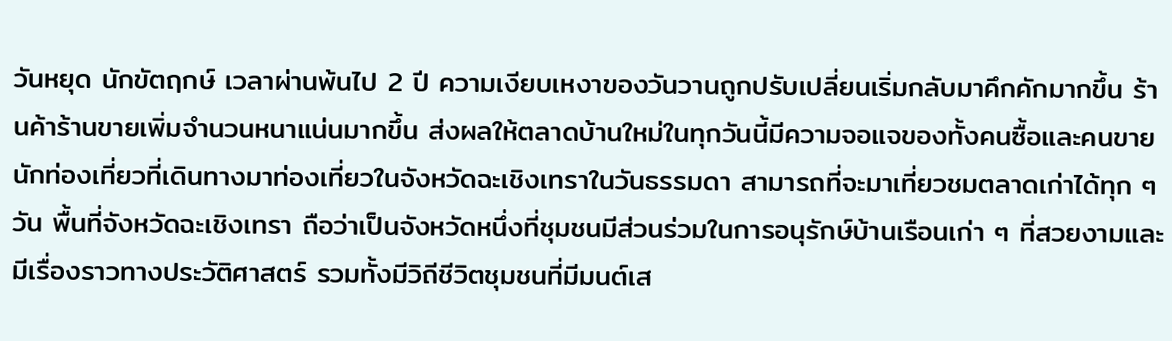วันหยุด นักขัตฤกษ์ เวลาผ่านพ้นไป 2 ปี ความเงียบเหงาของวันวานถูกปรับเปลี่ยนเริ่มกลับมาคึกคักมากขึ้น ร้านค้าร้านขายเพิ่มจำนวนหนาแน่นมากขึ้น ส่งผลให้ตลาดบ้านใหม่ในทุกวันนี้มีความจอแจของทั้งคนซื้อและคนขาย นักท่องเที่ยวที่เดินทางมาท่องเที่ยวในจังหวัดฉะเชิงเทราในวันธรรมดา สามารถที่จะมาเที่ยวชมตลาดเก่าได้ทุก ๆ วัน พื้นที่จังหวัดฉะเชิงเทรา ถือว่าเป็นจังหวัดหนึ่งที่ชุมชนมีส่วนร่วมในการอนุรักษ์บ้านเรือนเก่า ๆ ที่สวยงามและมีเรื่องราวทางประวัติศาสตร์ รวมทั้งมีวิถีชีวิตชุมชนที่มีมนต์เส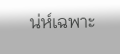น่ห์เฉพาะ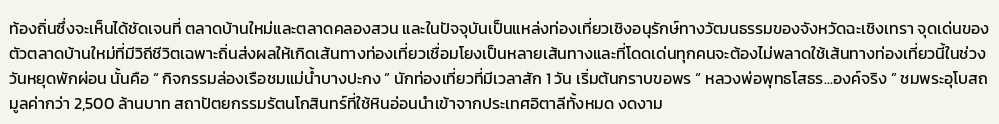ท้องถิ่นซึ่งจะเห็นได้ชัดเจนที่ ตลาดบ้านใหม่และตลาดคลองสวน และในปัจจุบันเป็นแหล่งท่องเที่ยวเชิงอนุรักษ์ทางวัฒนธรรมของจังหวัดฉะเชิงเทรา จุดเด่นของตัวตลาดบ้านใหม่ที่มีวิถีชีวิตเฉพาะถิ่นส่งผลให้เกิดเส้นทางท่องเที่ยวเชื่อมโยงเป็นหลายเส้นทางและที่โดดเด่นทุกคนจะต้องไม่พลาดใช้เส้นทางท่องเที่ยวนี้ในช่วงวันหยุดพักผ่อน นั้นคือ “ กิจกรรมล่องเรือชมแม่น้ำบางปะกง ” นักท่องเที่ยวที่มีเวลาสัก 1 วัน เริ่มต้นกราบขอพร “ หลวงพ่อพุทธโสธร...องค์จริง ” ชมพระอุโบสถมูลค่ากว่า 2,500 ล้านบาท สถาปัตยกรรมรัตนโกสินทร์ที่ใช้หินอ่อนนำเข้าจากประเทศอิตาลีทั้งหมด งดงาม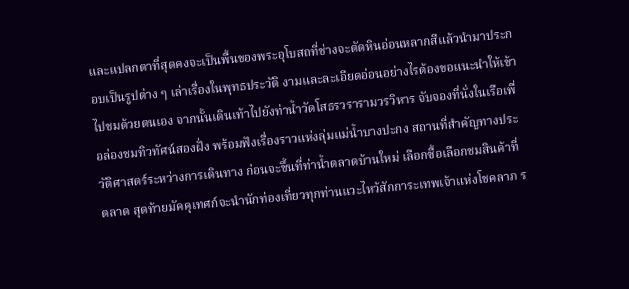และแปลกตาที่สุดคงจะเป็นพื้นของพระอุโบสถที่ช่างจะตัดหินอ่อนหลากสีแล้วนำมาประกอบเป็นรูปต่าง ๆ เล่าเรื่องในพุทธประวัติ งามและละเอียดอ่อนอย่างไรต้องขอแนะนำให้เข้าไปชมด้วยตนเอง จากนั้นเดินเท้าไปยังท่าน้ำวัดโสธรวรารามวรวิหาร จับจองที่นั่งในเรือเพื่อล่องชมทิวทัศน์สองฝั่ง พร้อมฟังเรื่องราวแห่งลุ่มแม่น้ำบางปะกง สถานที่สำคัญทางประวัติศาสตร์ระหว่างการเดินทาง ก่อนจะขึ้นที่ท่าน้ำตลาดบ้านใหม่ เลือกซื้อเลือกชมสินค้าที่ตลาด สุดท้ายมัคคุเทศก์จะนำนักท่องเที่ยวทุกท่านแวะไหว้สักการะเทพเจ้าแห่งโชคลาภ ร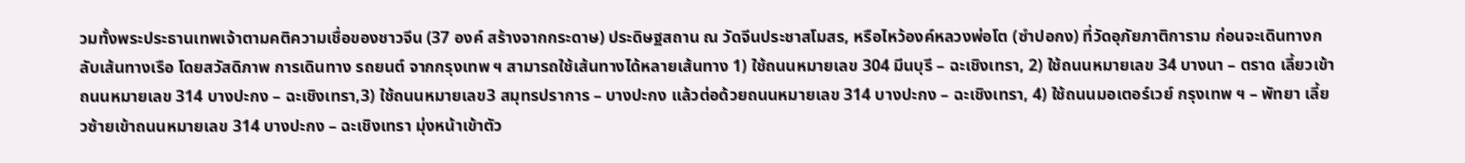วมทั้งพระประธานเทพเจ้าตามคติความเชื่อของชาวจีน (37 องค์ สร้างจากกระดาษ) ประดิษฐสถาน ณ วัดจีนประชาสโมสร, หรือไหว้องค์หลวงพ่อโต (ซำปอกง) ที่วัดอุภัยภาติการาม ก่อนจะเดินทางกลับเส้นทางเรือ โดยสวัสดิภาพ การเดินทาง รถยนต์ จากกรุงเทพ ฯ สามารถใช้เส้นทางได้หลายเส้นทาง 1) ใช้ถนนหมายเลข 304 มีนบุรี – ฉะเชิงเทรา, 2) ใช้ถนนหมายเลข 34 บางนา – ตราด เลี้ยวเข้าถนนหมายเลข 314 บางปะกง – ฉะเชิงเทรา,3) ใช้ถนนหมายเลข3 สมุทรปราการ – บางปะกง แล้วต่อด้วยถนนหมายเลข 314 บางปะกง – ฉะเชิงเทรา, 4) ใช้ถนนมอเตอร์เวย์ กรุงเทพ ฯ – พัทยา เลี้ยวซ้ายเข้าถนนหมายเลข 314 บางปะกง – ฉะเชิงเทรา มุ่งหน้าเข้าตัว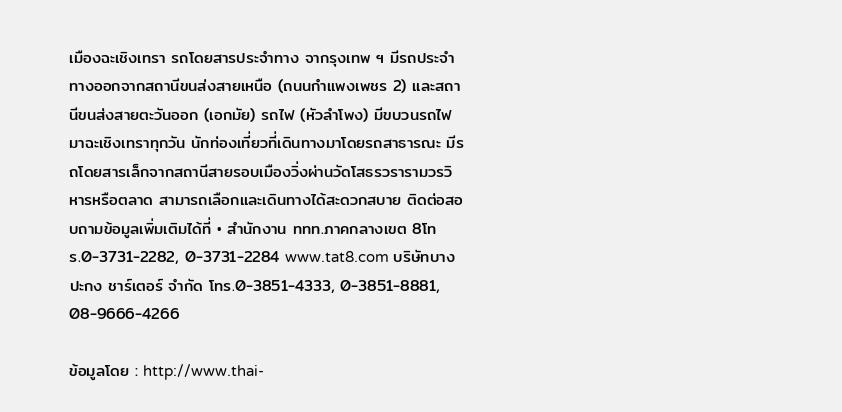เมืองฉะเชิงเทรา รถโดยสารประจำทาง จากรุงเทพ ฯ มีรถประจำทางออกจากสถานีขนส่งสายเหนือ (ถนนกำแพงเพชร 2) และสถานีขนส่งสายตะวันออก (เอกมัย) รถไฟ (หัวลำโพง) มีขบวนรถไฟมาฉะเชิงเทราทุกวัน นักท่องเที่ยวที่เดินทางมาโดยรถสาธารณะ มีรถโดยสารเล็กจากสถานีสายรอบเมืองวิ่งผ่านวัดโสธรวรารามวรวิหารหรือตลาด สามารถเลือกและเดินทางได้สะดวกสบาย ติดต่อสอบถามข้อมูลเพิ่มเติมได้ที่ • สำนักงาน ททท.ภาคกลางเขต 8โทร.0-3731-2282, 0-3731-2284 www.tat8.com บริษัทบางปะกง ชาร์เตอร์ จำกัด โทร.0-3851-4333, 0-3851-8881, 08-9666-4266

ข้อมูลโดย : http://www.thai-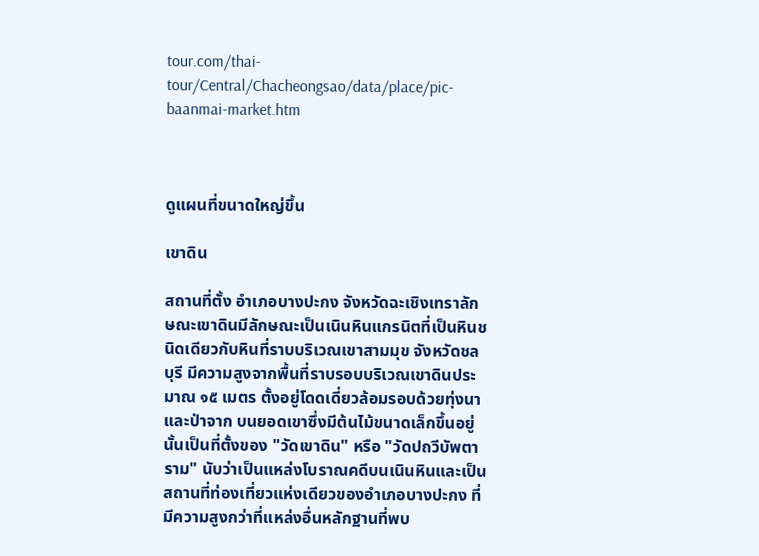tour.com/thai-tour/Central/Chacheongsao/data/place/pic-baanmai-market.htm



ดูแผนที่ขนาดใหญ่ขึ้น

เขาดิน

สถานที่ตั้ง อำเภอบางปะกง จังหวัดฉะเชิงเทราลักษณะเขาดินมีลักษณะเป็นเนินหินแกรนิตที่เป็นหินชนิดเดียวกับหินที่ราบบริเวณเขาสามมุข จังหวัดชลบุรี มีความสูงจากพื้นที่ราบรอบบริเวณเขาดินประมาณ ๑๕ เมตร ตั้งอยู่โดดเดี่ยวล้อมรอบด้วยทุ่งนาและป่าจาก บนยอดเขาซึ่งมีต้นไม้ขนาดเล็กขึ้นอยู่นั้นเป็นที่ตั้งของ "วัดเขาดิน" หรือ "วัดปถวีบัพตาราม" นับว่าเป็นแหล่งโบราณคดีบนเนินหินและเป็นสถานที่ท่องเที่ยวแห่งเดียวของอำเภอบางปะกง ที่มีความสูงกว่าที่แหล่งอื่นหลักฐานที่พบ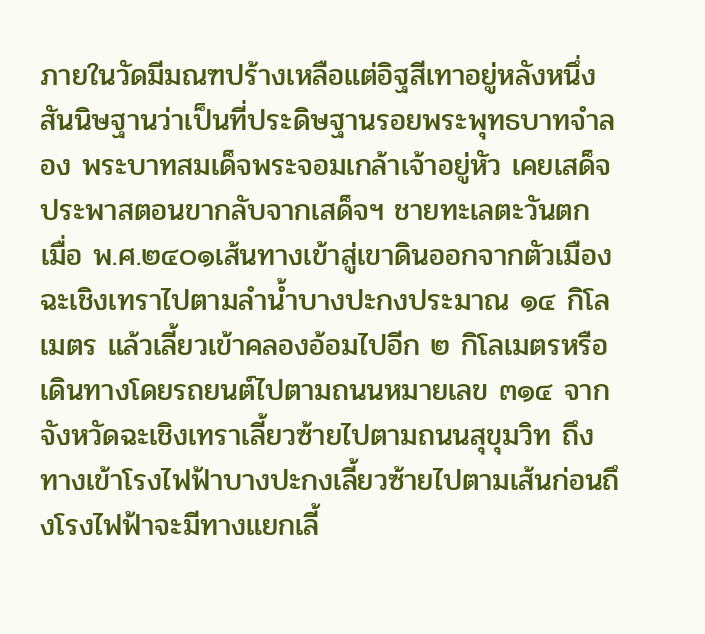ภายในวัดมีมณฑปร้างเหลือแต่อิฐสีเทาอยู่หลังหนึ่ง สันนิษฐานว่าเป็นที่ประดิษฐานรอยพระพุทธบาทจำลอง พระบาทสมเด็จพระจอมเกล้าเจ้าอยู่หัว เคยเสด็จประพาสตอนขากลับจากเสด็จฯ ชายทะเลตะวันตก เมื่อ พ.ศ.๒๔๐๑เส้นทางเข้าสู่เขาดินออกจากตัวเมืองฉะเชิงเทราไปตามลำน้ำบางปะกงประมาณ ๑๔ กิโลเมตร แล้วเลี้ยวเข้าคลองอ้อมไปอีก ๒ กิโลเมตรหรือเดินทางโดยรถยนต์ไปตามถนนหมายเลข ๓๑๔ จากจังหวัดฉะเชิงเทราเลี้ยวซ้ายไปตามถนนสุขุมวิท ถึงทางเข้าโรงไฟฟ้าบางปะกงเลี้ยวซ้ายไปตามเส้นก่อนถึงโรงไฟฟ้าจะมีทางแยกเลี้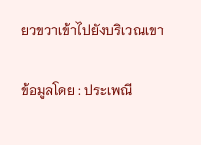ยวขวาเข้าไปยังบริเวณเขา

ข้อมูลโดย : ประเพณี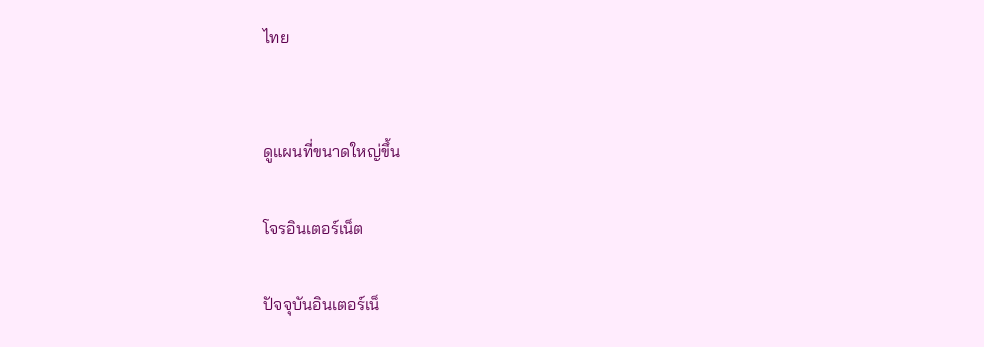ไทย


ดูแผนที่ขนาดใหญ่ขึ้น

โจรอินเตอร์เน็ต

ปัจจุบันอินเตอร์เน็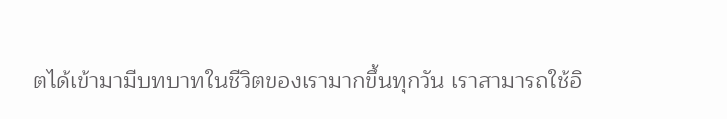ตได้เข้ามามีบทบาทในชีวิตของเรามากขึ้นทุกวัน เราสามารถใช้อิ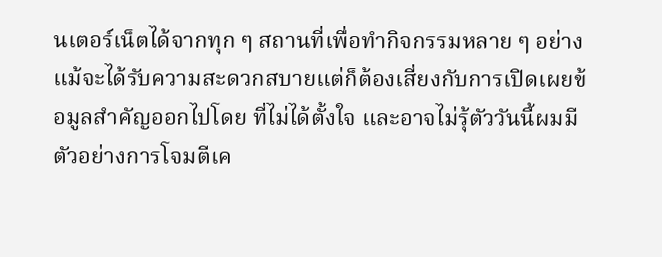นเตอร์เน็ตได้จากทุก ๆ สถานที่เพื่อทำกิจกรรมหลาย ๆ อย่าง แม้จะได้รับความสะดวกสบายแต่ก็ต้องเสี่ยงกับการเปิดเผยข้อมูลสำคัญออกไปโดย ที่ไม่ได้ตั้งใจ และอาจไม่รุ้ตัววันนี้ผมมีตัวอย่างการโจมตีเค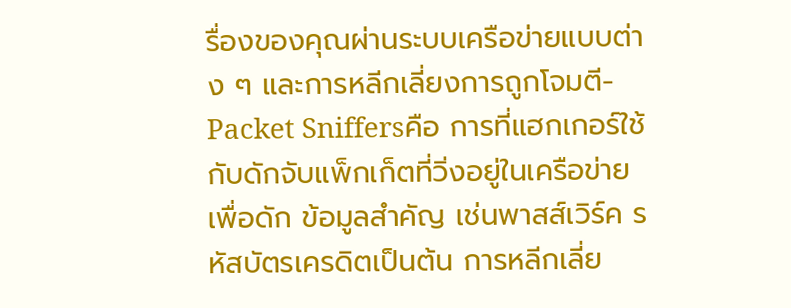รื่องของคุณผ่านระบบเครือข่ายแบบต่าง ๆ และการหลีกเลี่ยงการถูกโจมตี- Packet Sniffersคือ การที่แฮกเกอร์ใช้กับดักจับแพ็กเก็ตที่วิ่งอยู่ในเครือข่ายเพื่อดัก ข้อมูลสำคัญ เช่นพาสส์เวิร์ค รหัสบัตรเครดิตเป็นต้น การหลีกเลี่ย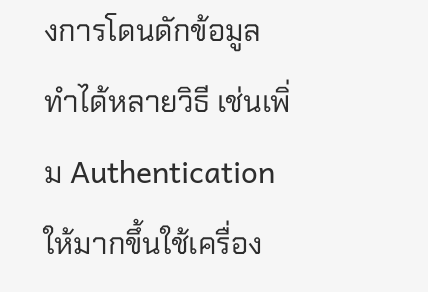งการโดนดักข้อมูลทำได้หลายวิธี เช่นเพิ่ม Authentication ให้มากขึ้นใช้เครื่อง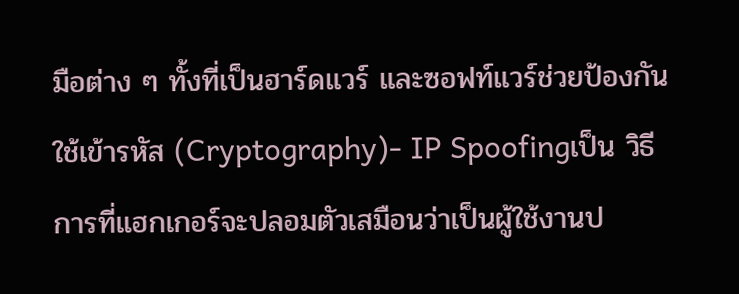มือต่าง ๆ ทั้งที่เป็นฮาร์ดแวร์ และซอฟท์แวร์ช่วยป้องกันใช้เข้ารหัส (Cryptography)- IP Spoofingเป็น วิธีการที่แฮกเกอร์จะปลอมตัวเสมือนว่าเป็นผู้ใช้งานป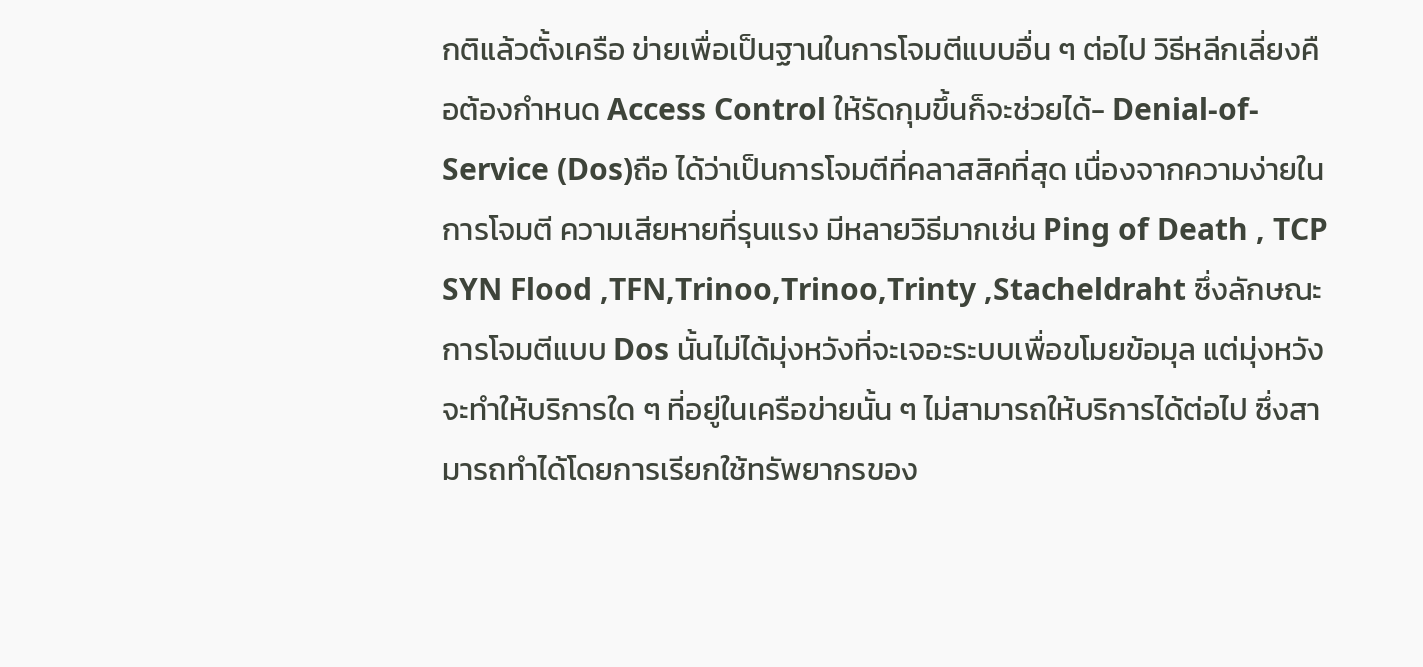กติแล้วตั้งเครือ ข่ายเพื่อเป็นฐานในการโจมตีแบบอื่น ๆ ต่อไป วิธีหลีกเลี่ยงคือต้องกำหนด Access Control ให้รัดกุมขึ้นก็จะช่วยได้- Denial-of-Service (Dos)ถือ ได้ว่าเป็นการโจมตีที่คลาสสิคที่สุด เนื่องจากความง่ายในการโจมตี ความเสียหายที่รุนแรง มีหลายวิธีมากเช่น Ping of Death , TCP SYN Flood ,TFN,Trinoo,Trinoo,Trinty ,Stacheldraht ซึ่งลักษณะการโจมตีแบบ Dos นั้นไม่ได้มุ่งหวังที่จะเจอะระบบเพื่อขโมยข้อมุล แต่มุ่งหวังจะทำให้บริการใด ๆ ที่อยู่ในเครือข่ายนั้น ๆ ไม่สามารถให้บริการได้ต่อไป ซึ่งสามารถทำได้โดยการเรียกใช้ทรัพยากรของ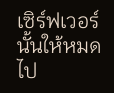เซิร์ฟเวอร์นั้นให้หมดไป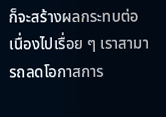ก็จะสร้างผลกระทบต่อเนื่องไปเรื่อย ๆ เราสามารถลดโอกาสการ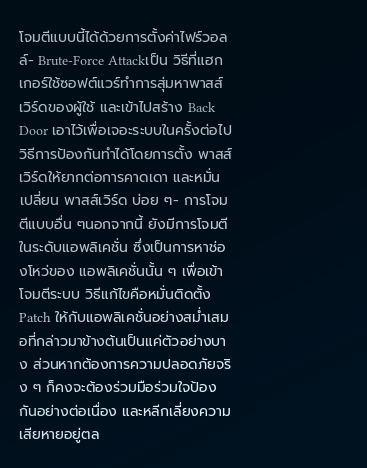โจมตีแบบนี้ได้ด้วยการตั้งค่าไฟร์วอลล์- Brute-Force Attackเป็น วิธีที่แฮกเกอร์ใช้ซอฟต์แวร์ทำการสุ่มหาพาสส์เวิร์ดของผู้ใช้ และเข้าไปสร้าง Back Door เอาไว้เพื่อเจอะระบบในครั้งต่อไป วิธีการป้องกันทำได้โดยการตั้ง พาสส์เวิร์ดให้ยากต่อการคาดเดา และหมั่นเปลี่ยน พาสส์เวิร์ด บ่อย ๆ- การโจมตีแบบอื่น ๆนอกจากนี้ ยังมีการโจมตีในระดับแอพลิเคชั่น ซึ่งเป็นการหาช่องโหว่ของ แอพลิเคชั่นนั้น ๆ เพื่อเข้าโจมตีระบบ วิธีแก้ไขคือหมั่นติดตั้ง Patch ให้กับแอพลิเคชั่นอย่างสม่ำเสมอที่กล่าวมาข้างต้นเป็นแค่ตัวอย่างบาง ส่วนหากต้องการความปลอดภัยจริง ๆ ก็คงจะต้องร่วมมือร่วมใจป้องกันอย่างต่อเนื่อง และหลีกเลี่ยงความเสียหายอยู่ตล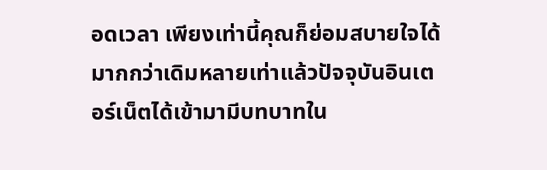อดเวลา เพียงเท่านี้คุณก็ย่อมสบายใจได้มากกว่าเดิมหลายเท่าแล้วปัจจุบันอินเตอร์เน็ตได้เข้ามามีบทบาทใน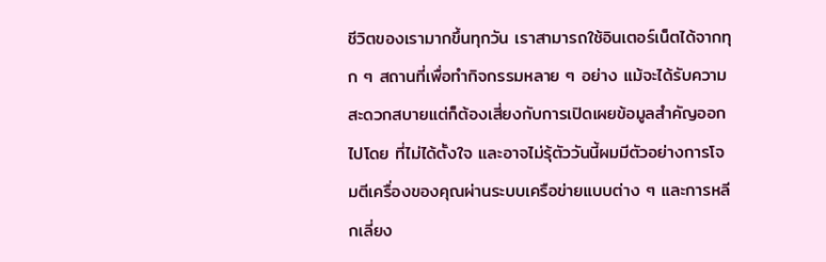ชีวิตของเรามากขึ้นทุกวัน เราสามารถใช้อินเตอร์เน็ตได้จากทุก ๆ สถานที่เพื่อทำกิจกรรมหลาย ๆ อย่าง แม้จะได้รับความสะดวกสบายแต่ก็ต้องเสี่ยงกับการเปิดเผยข้อมูลสำคัญออกไปโดย ที่ไม่ได้ตั้งใจ และอาจไม่รุ้ตัววันนี้ผมมีตัวอย่างการโจมตีเครื่องของคุณผ่านระบบเครือข่ายแบบต่าง ๆ และการหลีกเลี่ยง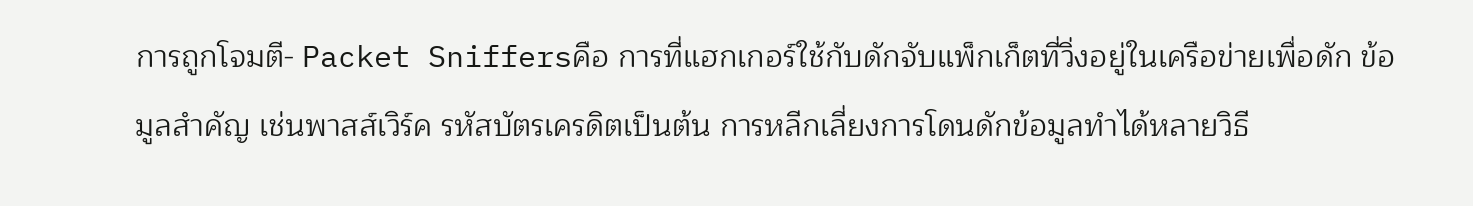การถูกโจมตี- Packet Sniffersคือ การที่แฮกเกอร์ใช้กับดักจับแพ็กเก็ตที่วิ่งอยู่ในเครือข่ายเพื่อดัก ข้อมูลสำคัญ เช่นพาสส์เวิร์ค รหัสบัตรเครดิตเป็นต้น การหลีกเลี่ยงการโดนดักข้อมูลทำได้หลายวิธี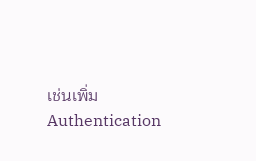เช่นเพิ่ม Authentication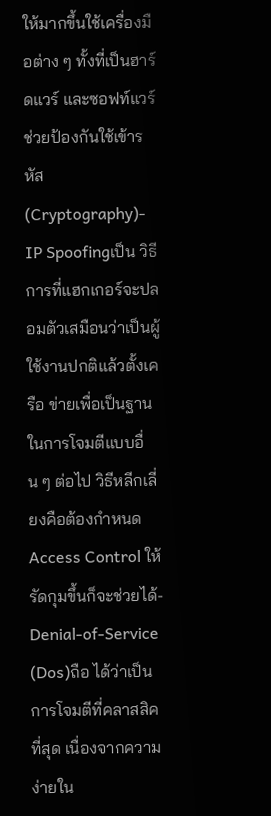ให้มากขึ้นใช้เครื่องมือต่าง ๆ ทั้งที่เป็นฮาร์ดแวร์ และซอฟท์แวร์ช่วยป้องกันใช้เข้ารหัส (Cryptography)- IP Spoofingเป็น วิธีการที่แฮกเกอร์จะปลอมตัวเสมือนว่าเป็นผู้ใช้งานปกติแล้วตั้งเครือ ข่ายเพื่อเป็นฐานในการโจมตีแบบอื่น ๆ ต่อไป วิธีหลีกเลี่ยงคือต้องกำหนด Access Control ให้รัดกุมขึ้นก็จะช่วยได้- Denial-of-Service (Dos)ถือ ได้ว่าเป็นการโจมตีที่คลาสสิคที่สุด เนื่องจากความง่ายใน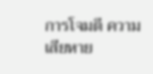การโจมตี ความเสียหาย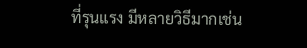ที่รุนแรง มีหลายวิธีมากเช่น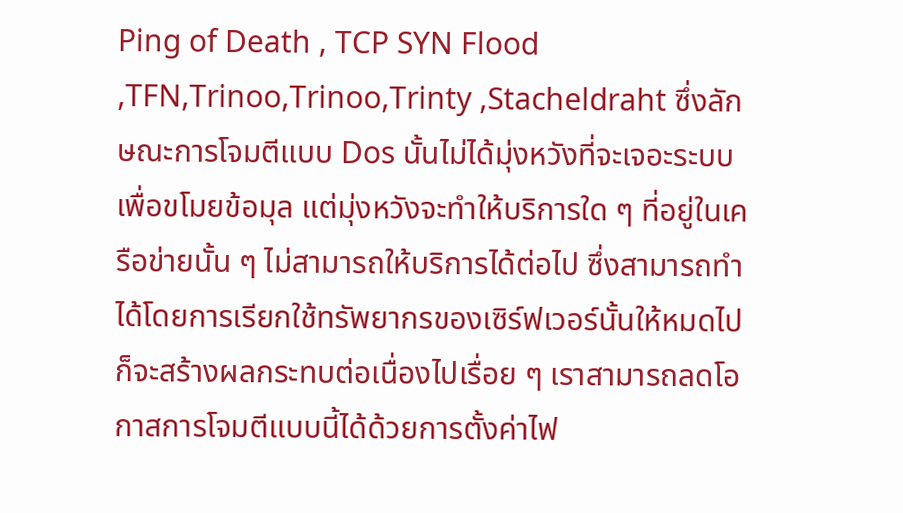Ping of Death , TCP SYN Flood ,TFN,Trinoo,Trinoo,Trinty ,Stacheldraht ซึ่งลักษณะการโจมตีแบบ Dos นั้นไม่ได้มุ่งหวังที่จะเจอะระบบเพื่อขโมยข้อมุล แต่มุ่งหวังจะทำให้บริการใด ๆ ที่อยู่ในเครือข่ายนั้น ๆ ไม่สามารถให้บริการได้ต่อไป ซึ่งสามารถทำได้โดยการเรียกใช้ทรัพยากรของเซิร์ฟเวอร์นั้นให้หมดไป ก็จะสร้างผลกระทบต่อเนื่องไปเรื่อย ๆ เราสามารถลดโอกาสการโจมตีแบบนี้ได้ด้วยการตั้งค่าไฟ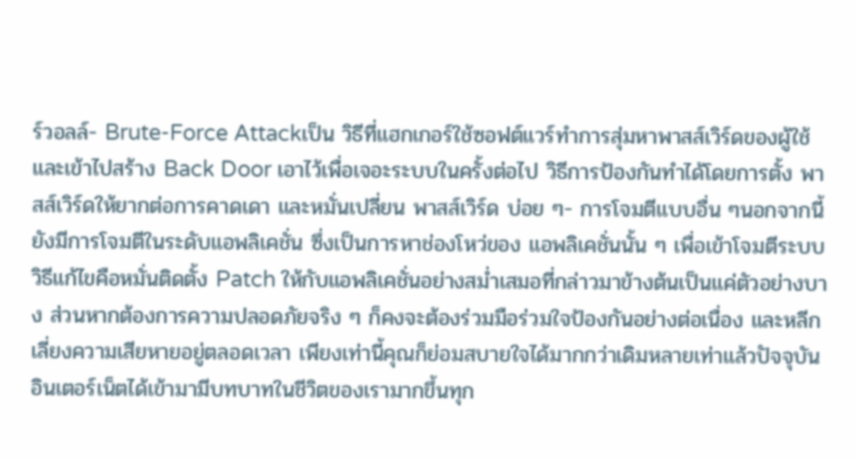ร์วอลล์- Brute-Force Attackเป็น วิธีที่แฮกเกอร์ใช้ซอฟต์แวร์ทำการสุ่มหาพาสส์เวิร์ดของผู้ใช้ และเข้าไปสร้าง Back Door เอาไว้เพื่อเจอะระบบในครั้งต่อไป วิธีการป้องกันทำได้โดยการตั้ง พาสส์เวิร์ดให้ยากต่อการคาดเดา และหมั่นเปลี่ยน พาสส์เวิร์ด บ่อย ๆ- การโจมตีแบบอื่น ๆนอกจากนี้ ยังมีการโจมตีในระดับแอพลิเคชั่น ซึ่งเป็นการหาช่องโหว่ของ แอพลิเคชั่นนั้น ๆ เพื่อเข้าโจมตีระบบ วิธีแก้ไขคือหมั่นติดตั้ง Patch ให้กับแอพลิเคชั่นอย่างสม่ำเสมอที่กล่าวมาข้างต้นเป็นแค่ตัวอย่างบาง ส่วนหากต้องการความปลอดภัยจริง ๆ ก็คงจะต้องร่วมมือร่วมใจป้องกันอย่างต่อเนื่อง และหลีกเลี่ยงความเสียหายอยู่ตลอดเวลา เพียงเท่านี้คุณก็ย่อมสบายใจได้มากกว่าเดิมหลายเท่าแล้วปัจจุบันอินเตอร์เน็ตได้เข้ามามีบทบาทในชีวิตของเรามากขึ้นทุก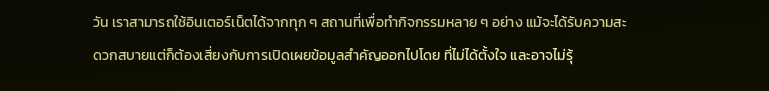วัน เราสามารถใช้อินเตอร์เน็ตได้จากทุก ๆ สถานที่เพื่อทำกิจกรรมหลาย ๆ อย่าง แม้จะได้รับความสะดวกสบายแต่ก็ต้องเสี่ยงกับการเปิดเผยข้อมูลสำคัญออกไปโดย ที่ไม่ได้ตั้งใจ และอาจไม่รุ้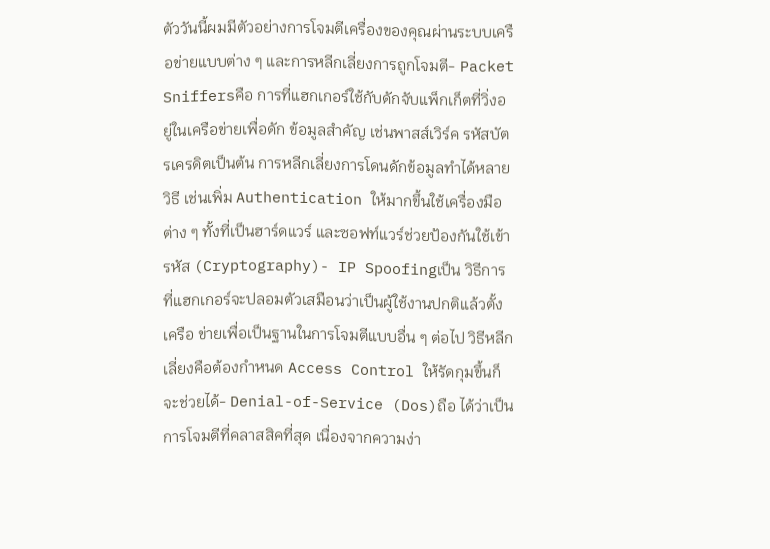ตัววันนี้ผมมีตัวอย่างการโจมตีเครื่องของคุณผ่านระบบเครือข่ายแบบต่าง ๆ และการหลีกเลี่ยงการถูกโจมตี- Packet Sniffersคือ การที่แฮกเกอร์ใช้กับดักจับแพ็กเก็ตที่วิ่งอยู่ในเครือข่ายเพื่อดัก ข้อมูลสำคัญ เช่นพาสส์เวิร์ค รหัสบัตรเครดิตเป็นต้น การหลีกเลี่ยงการโดนดักข้อมูลทำได้หลายวิธี เช่นเพิ่ม Authentication ให้มากขึ้นใช้เครื่องมือต่าง ๆ ทั้งที่เป็นฮาร์ดแวร์ และซอฟท์แวร์ช่วยป้องกันใช้เข้ารหัส (Cryptography)- IP Spoofingเป็น วิธีการที่แฮกเกอร์จะปลอมตัวเสมือนว่าเป็นผู้ใช้งานปกติแล้วตั้งเครือ ข่ายเพื่อเป็นฐานในการโจมตีแบบอื่น ๆ ต่อไป วิธีหลีกเลี่ยงคือต้องกำหนด Access Control ให้รัดกุมขึ้นก็จะช่วยได้- Denial-of-Service (Dos)ถือ ได้ว่าเป็นการโจมตีที่คลาสสิคที่สุด เนื่องจากความง่า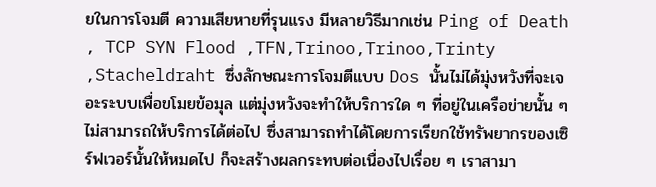ยในการโจมตี ความเสียหายที่รุนแรง มีหลายวิธีมากเช่น Ping of Death , TCP SYN Flood ,TFN,Trinoo,Trinoo,Trinty ,Stacheldraht ซึ่งลักษณะการโจมตีแบบ Dos นั้นไม่ได้มุ่งหวังที่จะเจอะระบบเพื่อขโมยข้อมุล แต่มุ่งหวังจะทำให้บริการใด ๆ ที่อยู่ในเครือข่ายนั้น ๆ ไม่สามารถให้บริการได้ต่อไป ซึ่งสามารถทำได้โดยการเรียกใช้ทรัพยากรของเซิร์ฟเวอร์นั้นให้หมดไป ก็จะสร้างผลกระทบต่อเนื่องไปเรื่อย ๆ เราสามา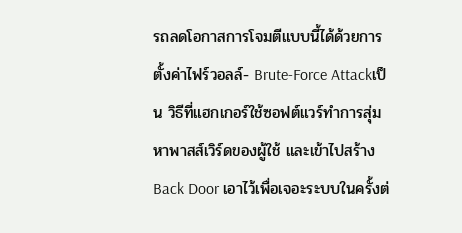รถลดโอกาสการโจมตีแบบนี้ได้ด้วยการตั้งค่าไฟร์วอลล์- Brute-Force Attackเป็น วิธีที่แฮกเกอร์ใช้ซอฟต์แวร์ทำการสุ่มหาพาสส์เวิร์ดของผู้ใช้ และเข้าไปสร้าง Back Door เอาไว้เพื่อเจอะระบบในครั้งต่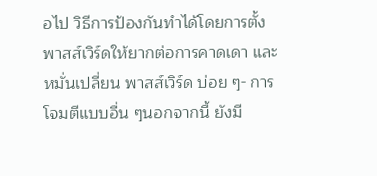อไป วิธีการป้องกันทำได้โดยการตั้ง พาสส์เวิร์ดให้ยากต่อการคาดเดา และหมั่นเปลี่ยน พาสส์เวิร์ด บ่อย ๆ- การโจมตีแบบอื่น ๆนอกจากนี้ ยังมี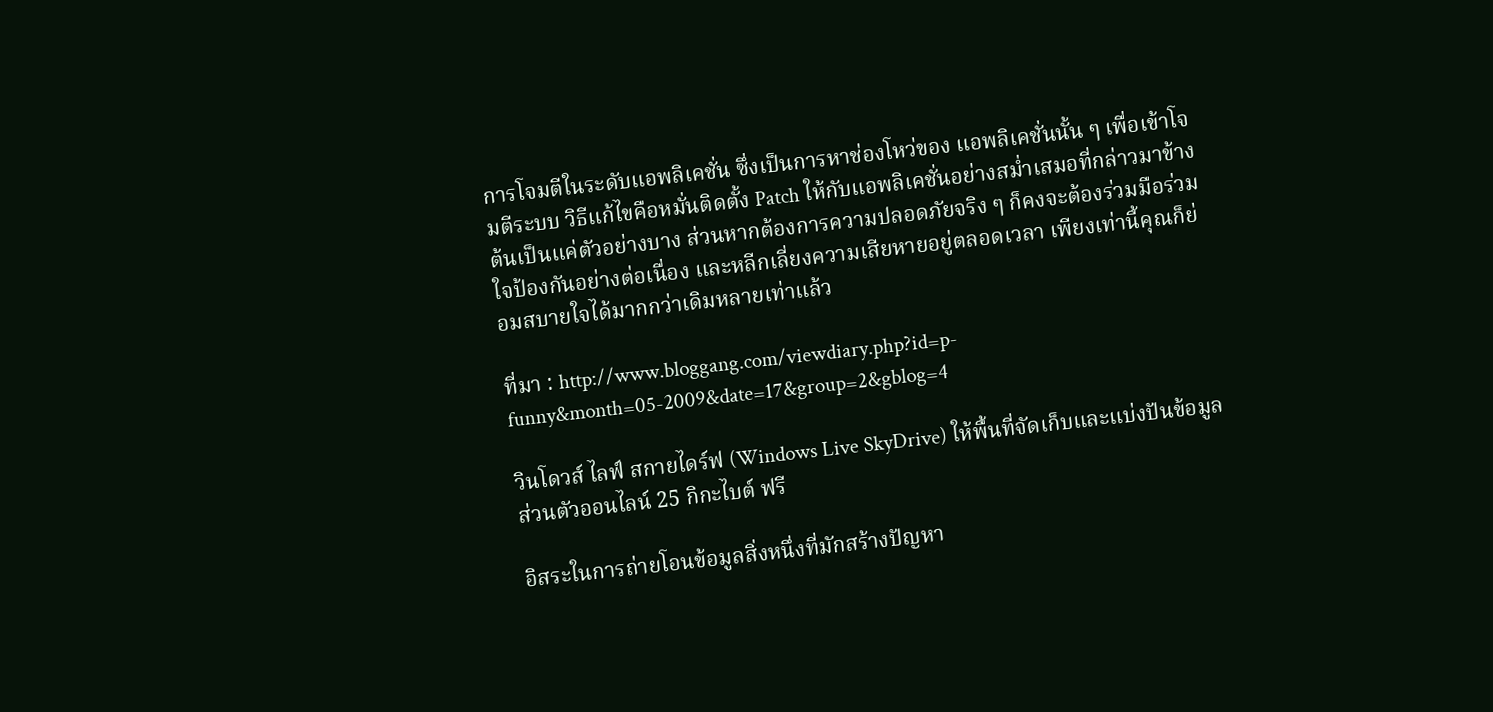การโจมตีในระดับแอพลิเคชั่น ซึ่งเป็นการหาช่องโหว่ของ แอพลิเคชั่นนั้น ๆ เพื่อเข้าโจมตีระบบ วิธีแก้ไขคือหมั่นติดตั้ง Patch ให้กับแอพลิเคชั่นอย่างสม่ำเสมอที่กล่าวมาข้างต้นเป็นแค่ตัวอย่างบาง ส่วนหากต้องการความปลอดภัยจริง ๆ ก็คงจะต้องร่วมมือร่วมใจป้องกันอย่างต่อเนื่อง และหลีกเลี่ยงความเสียหายอยู่ตลอดเวลา เพียงเท่านี้คุณก็ย่อมสบายใจได้มากกว่าเดิมหลายเท่าแล้ว

ที่มา : http://www.bloggang.com/viewdiary.php?id=p-funny&month=05-2009&date=17&group=2&gblog=4

วินโดวส์ ไลฟ์ สกายไดร์ฟ (Windows Live SkyDrive) ให้พื้นที่จัดเก็บและแบ่งปันข้อมูลส่วนตัวออนไลน์ 25 กิกะไบต์ ฟรี

อิสระในการถ่ายโอนข้อมูลสิ่งหนึ่งที่มักสร้างปัญหา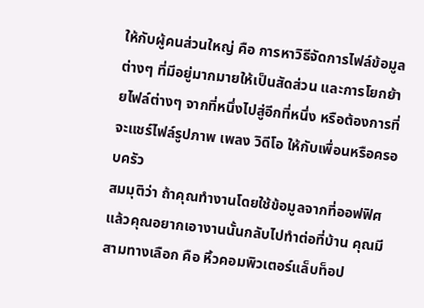ให้กับผู้คนส่วนใหญ่ คือ การหาวิธีจัดการไฟล์ข้อมูลต่างๆ ที่มีอยู่มากมายให้เป็นสัดส่วน และการโยกย้ายไฟล์ต่างๆ จากที่หนึ่งไปสู่อีกที่หนึ่ง หรือต้องการที่จะแชร์ไฟล์รูปภาพ เพลง วิดีโอ ให้กับเพื่อนหรือครอบครัว
สมมุติว่า ถ้าคุณทำงานโดยใช้ข้อมูลจากที่ออฟฟิศ แล้วคุณอยากเอางานนั้นกลับไปทำต่อที่บ้าน คุณมีสามทางเลือก คือ หิ้วคอมพิวเตอร์แล็บท็อป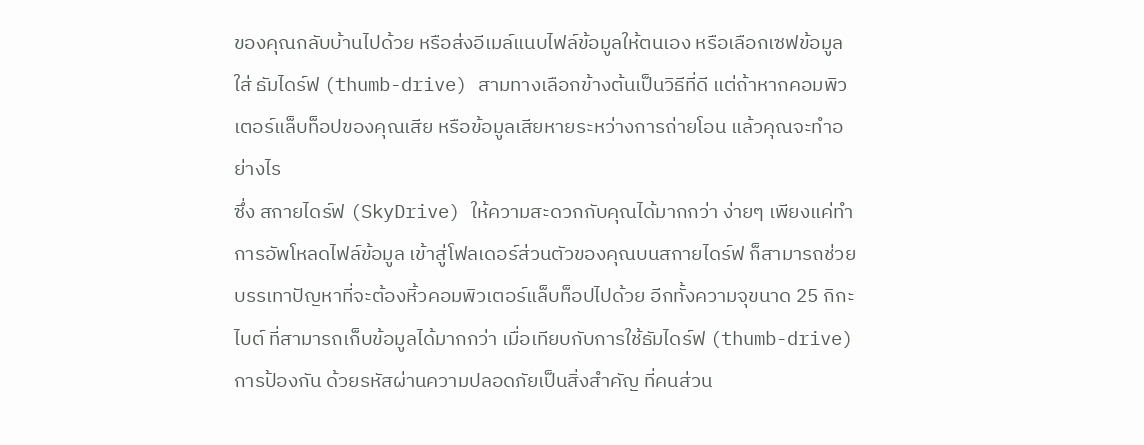ของคุณกลับบ้านไปด้วย หรือส่งอีเมล์แนบไฟล์ข้อมูลให้ตนเอง หรือเลือกเซฟข้อมูลใส่ ธัมไดร์ฟ (thumb-drive) สามทางเลือกข้างต้นเป็นวิธีที่ดี แต่ถ้าหากคอมพิวเตอร์แล็บท็อปของคุณเสีย หรือข้อมูลเสียหายระหว่างการถ่ายโอน แล้วคุณจะทำอย่างไร
ซึ่ง สกายไดร์ฟ (SkyDrive) ให้ความสะดวกกับคุณได้มากกว่า ง่ายๆ เพียงแค่ทำการอัพโหลดไฟล์ข้อมูล เข้าสู่โฟลเดอร์ส่วนตัวของคุณบนสกายไดร์ฟ ก็สามารถช่วยบรรเทาปัญหาที่จะต้องหิ้วคอมพิวเตอร์แล็บท็อปไปด้วย อีกทั้งความจุขนาด 25 กิกะไบต์ ที่สามารถเก็บข้อมูลได้มากกว่า เมื่อเทียบกับการใช้ธัมไดร์ฟ (thumb-drive)
การป้องกัน ด้วยรหัสผ่านความปลอดภัยเป็นสิ่งสำคัญ ที่คนส่วน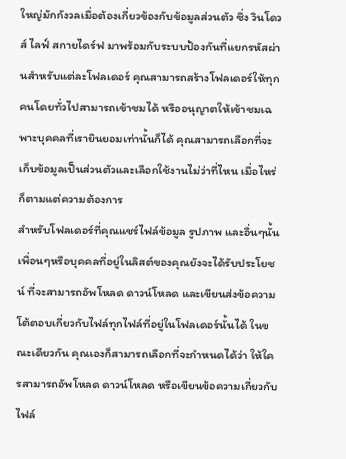ใหญ่มักกังวลเมื่อต้องเกี่ยวข้องกับข้อมูลส่วนตัว ซึ่ง วินโดวส์ ไลฟ์ สกายไดร์ฟ มาพร้อมกับระบบป้องกันที่แยกรหัสผ่านสำหรับแต่ละโฟลเดอร์ คุณสามารถสร้างโฟลเดอร์ให้ทุกคนโดยทั่วไปสามารถเข้าชมได้ หรืออนุญาตให้เข้าชมเฉพาะบุคคลที่เรายินยอมเท่านั้นก็ได้ คุณสามารถเลือกที่จะเก็บข้อมูลเป็นส่วนตัวและเลือกใช้งานไม่ว่าที่ไหน เมื่อไหร่ ก็ตามแต่ความต้องการ
สำหรับโฟลเดอร์ที่คุณแชร์ไฟล์ข้อมูล รูปภาพ และอื่นๆนั้น เพื่อนๆหรือบุคคลที่อยู่ในลิสต์ของคุณยังจะได้รับประโยชน์ ที่จะสามารถอัพโหลด ดาวน์โหลด และเขียนส่งข้อความโต้ตอบเกี่ยวกับไฟล์ทุกไฟล์ที่อยู่ในโฟลเดอร์นั้นได้ ในขณะเดียวกัน คุณเองก็สามารถเลือกที่จะกำหนดได้ว่า ให้ใครสามารถอัพโหลด ดาวน์โหลด หรือเขียนข้อความเกี่ยวกับไฟล์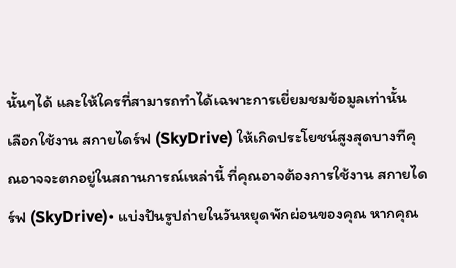นั้นๆได้ และให้ใครที่สามารถทำได้เฉพาะการเยี่ยมชมข้อมูลเท่านั้น
เลือกใช้งาน สกายไดร์ฟ (SkyDrive) ให้เกิดประโยชน์สูงสุดบางทีคุณอาจจะตกอยู่ในสถานการณ์เหล่านี้ ที่คุณอาจต้องการใช้งาน สกายไดร์ฟ (SkyDrive)• แบ่งปันรูปถ่ายในวันหยุดพักผ่อนของคุณ หากคุณ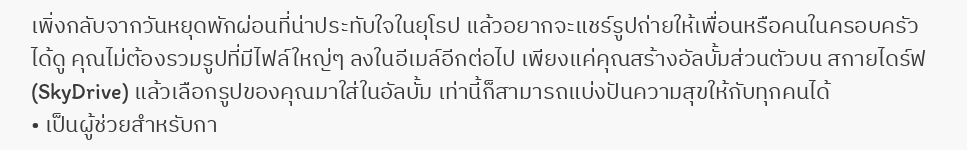เพิ่งกลับจากวันหยุดพักผ่อนที่น่าประทับใจในยุโรป แล้วอยากจะแชร์รูปถ่ายให้เพื่อนหรือคนในครอบครัวได้ดู คุณไม่ต้องรวมรูปที่มีไฟล์ใหญ่ๆ ลงในอีเมล์อีกต่อไป เพียงแค่คุณสร้างอัลบั้มส่วนตัวบน สกายไดร์ฟ (SkyDrive) แล้วเลือกรูปของคุณมาใส่ในอัลบั้ม เท่านี้ก็สามารถแบ่งปันความสุขให้กับทุกคนได้
• เป็นผู้ช่วยสำหรับกา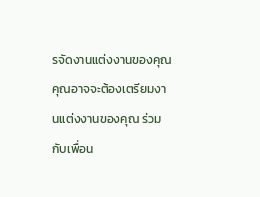รจัดงานแต่งงานของคุณ คุณอาจจะต้องเตรียมงานแต่งงานของคุณ ร่วมกับเพื่อน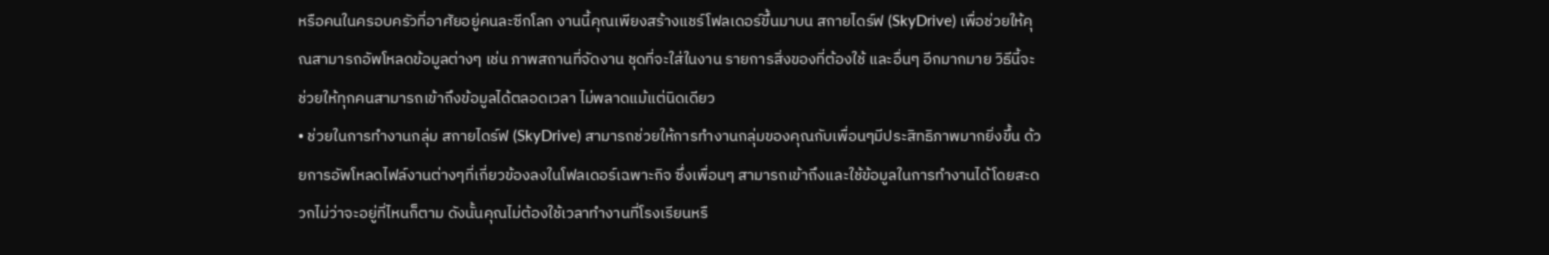หรือคนในครอบครัวที่อาศัยอยู่คนละซีกโลก งานนี้คุณเพียงสร้างแชร์โฟลเดอร์ขึ้นมาบน สกายไดร์ฟ (SkyDrive) เพื่อช่วยให้คุณสามารถอัพโหลดข้อมูลต่างๆ เช่น ภาพสถานที่จัดงาน ชุดที่จะใส่ในงาน รายการสิ่งของที่ต้องใช้ และอื่นๆ อีกมากมาย วิธีนี้จะช่วยให้ทุกคนสามารถเข้าถึงข้อมูลได้ตลอดเวลา ไม่พลาดแม้แต่นิดเดียว
• ช่วยในการทำงานกลุ่ม สกายไดร์ฟ (SkyDrive) สามารถช่วยให้การทำงานกลุ่มของคุณกับเพื่อนๆมีประสิทธิภาพมากยิ่งขึ้น ด้วยการอัพโหลดไฟล์งานต่างๆที่เกี่ยวข้องลงในโฟลเดอร์เฉพาะกิจ ซึ่งเพื่อนๆ สามารถเข้าถึงและใช้ข้อมูลในการทำงานได้โดยสะดวกไม่ว่าจะอยู่ที่ไหนก็ตาม ดังนั้นคุณไม่ต้องใช้เวลาทำงานที่โรงเรียนหรื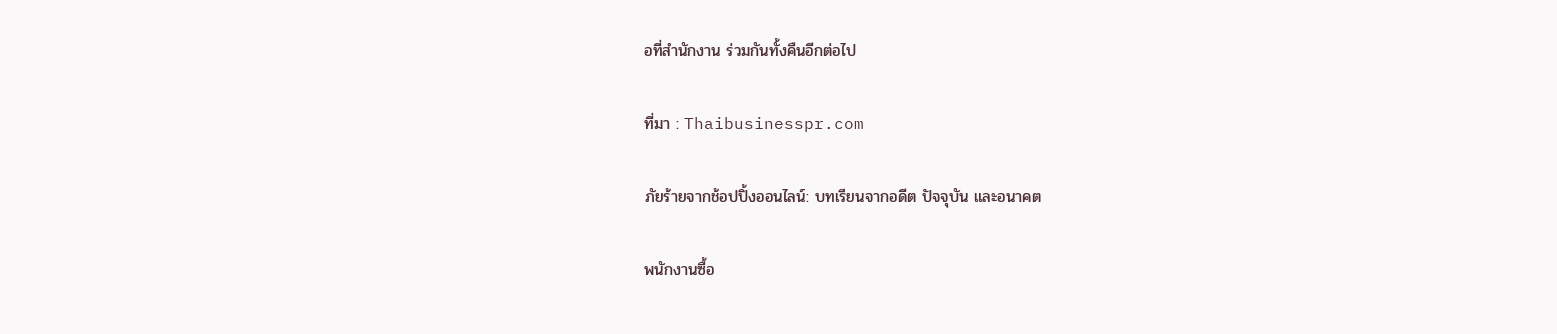อที่สำนักงาน ร่วมกันทั้งคืนอีกต่อไป

ที่มา : Thaibusinesspr.com

ภัยร้ายจากช้อปปิ้งออนไลน์: บทเรียนจากอดีต ปัจจุบัน และอนาคต

พนักงานซื้อ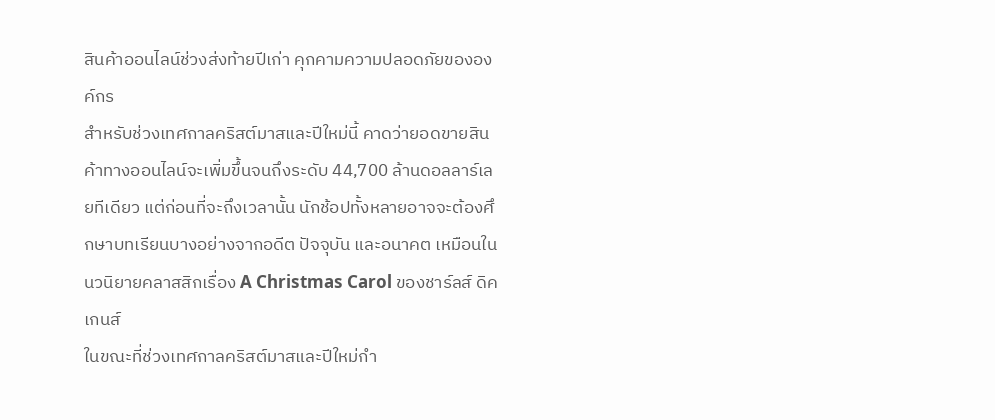สินค้าออนไลน์ช่วงส่งท้ายปีเก่า คุกคามความปลอดภัยขององค์กร
สำหรับช่วงเทศกาลคริสต์มาสและปีใหม่นี้ คาดว่ายอดขายสินค้าทางออนไลน์จะเพิ่มขึ้นจนถึงระดับ 44,700 ล้านดอลลาร์เลยทีเดียว แต่ก่อนที่จะถึงเวลานั้น นักช้อปทั้งหลายอาจจะต้องศึกษาบทเรียนบางอย่างจากอดีต ปัจจุบัน และอนาคต เหมือนในนวนิยายคลาสสิกเรื่อง A Christmas Carol ของชาร์ลส์ ดิคเกนส์
ในขณะที่ช่วงเทศกาลคริสต์มาสและปีใหม่กำ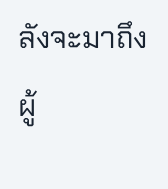ลังจะมาถึง ผู้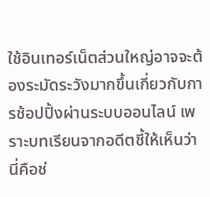ใช้อินเทอร์เน็ตส่วนใหญ่อาจจะต้องระมัดระวังมากขึ้นเกี่ยวกับการช้อปปิ้งผ่านระบบออนไลน์ เพราะบทเรียนจากอดีตชี้ให้เห็นว่านี่คือช่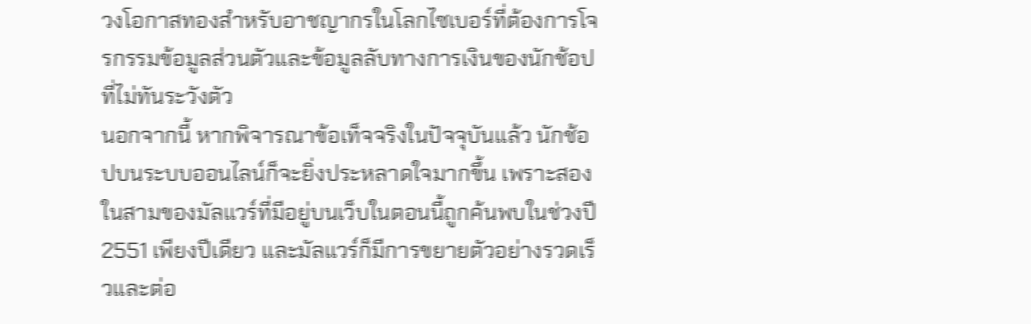วงโอกาสทองสำหรับอาชญากรในโลกไซเบอร์ที่ต้องการโจรกรรมข้อมูลส่วนตัวและข้อมูลลับทางการเงินของนักช้อปที่ไม่ทันระวังตัว
นอกจากนี้ หากพิจารณาข้อเท็จจริงในปัจจุบันแล้ว นักช้อปบนระบบออนไลน์ก็จะยิ่งประหลาดใจมากขึ้น เพราะสองในสามของมัลแวร์ที่มีอยู่บนเว็บในตอนนี้ถูกค้นพบในช่วงปี 2551 เพียงปีเดียว และมัลแวร์ก็มีการขยายตัวอย่างรวดเร็วและต่อ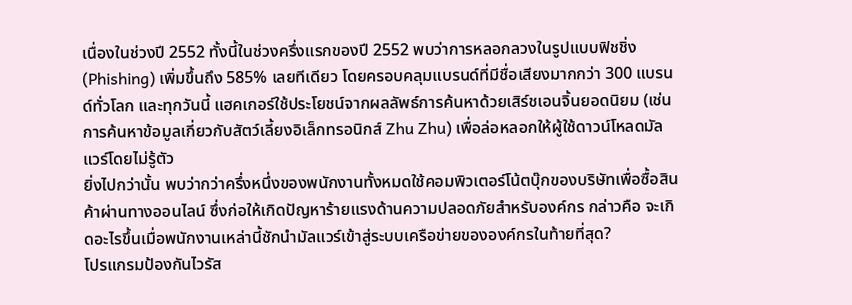เนื่องในช่วงปี 2552 ทั้งนี้ในช่วงครึ่งแรกของปี 2552 พบว่าการหลอกลวงในรูปแบบฟิชชิ่ง (Phishing) เพิ่มขึ้นถึง 585% เลยทีเดียว โดยครอบคลุมแบรนด์ที่มีชื่อเสียงมากกว่า 300 แบรนด์ทั่วโลก และทุกวันนี้ แฮคเกอร์ใช้ประโยชน์จากผลลัพธ์การค้นหาด้วยเสิร์ชเอนจิ้นยอดนิยม (เช่น การค้นหาข้อมูลเกี่ยวกับสัตว์เลี้ยงอิเล็กทรอนิกส์ Zhu Zhu) เพื่อล่อหลอกให้ผู้ใช้ดาวน์โหลดมัลแวร์โดยไม่รู้ตัว
ยิ่งไปกว่านั้น พบว่ากว่าครึ่งหนึ่งของพนักงานทั้งหมดใช้คอมพิวเตอร์โน้ตบุ๊กของบริษัทเพื่อซื้อสินค้าผ่านทางออนไลน์ ซึ่งก่อให้เกิดปัญหาร้ายแรงด้านความปลอดภัยสำหรับองค์กร กล่าวคือ จะเกิดอะไรขึ้นเมื่อพนักงานเหล่านี้ชักนำมัลแวร์เข้าสู่ระบบเครือข่ายขององค์กรในท้ายที่สุด?
โปรแกรมป้องกันไวรัส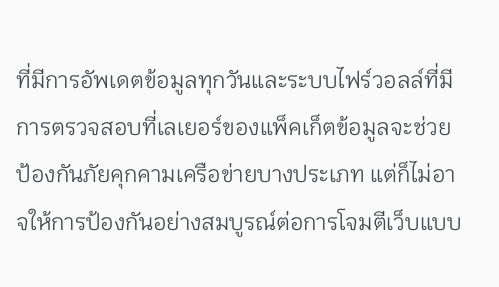ที่มีการอัพเดตข้อมูลทุกวันและระบบไฟร์วอลล์ที่มีการตรวจสอบที่เลเยอร์ของแพ็คเก็ตข้อมูลจะช่วยป้องกันภัยคุกคามเครือข่ายบางประเภท แต่ก็ไม่อาจให้การป้องกันอย่างสมบูรณ์ต่อการโจมตีเว็บแบบ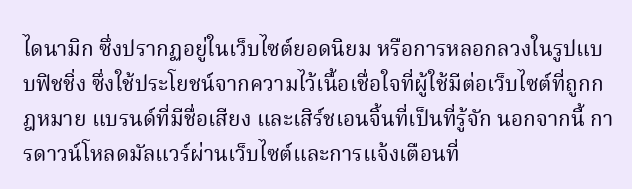ไดนามิก ซึ่งปรากฏอยู่ในเว็บไซต์ยอดนิยม หรือการหลอกลวงในรูปแบบฟิชชิ่ง ซึ่งใช้ประโยชน์จากความไว้เนื้อเชื่อใจที่ผู้ใช้มีต่อเว็บไซต์ที่ถูกกฎหมาย แบรนด์ที่มีชื่อเสียง และเสิร์ชเอนจิ้นที่เป็นที่รู้จัก นอกจากนี้ การดาวน์โหลดมัลแวร์ผ่านเว็บไซต์และการแจ้งเตือนที่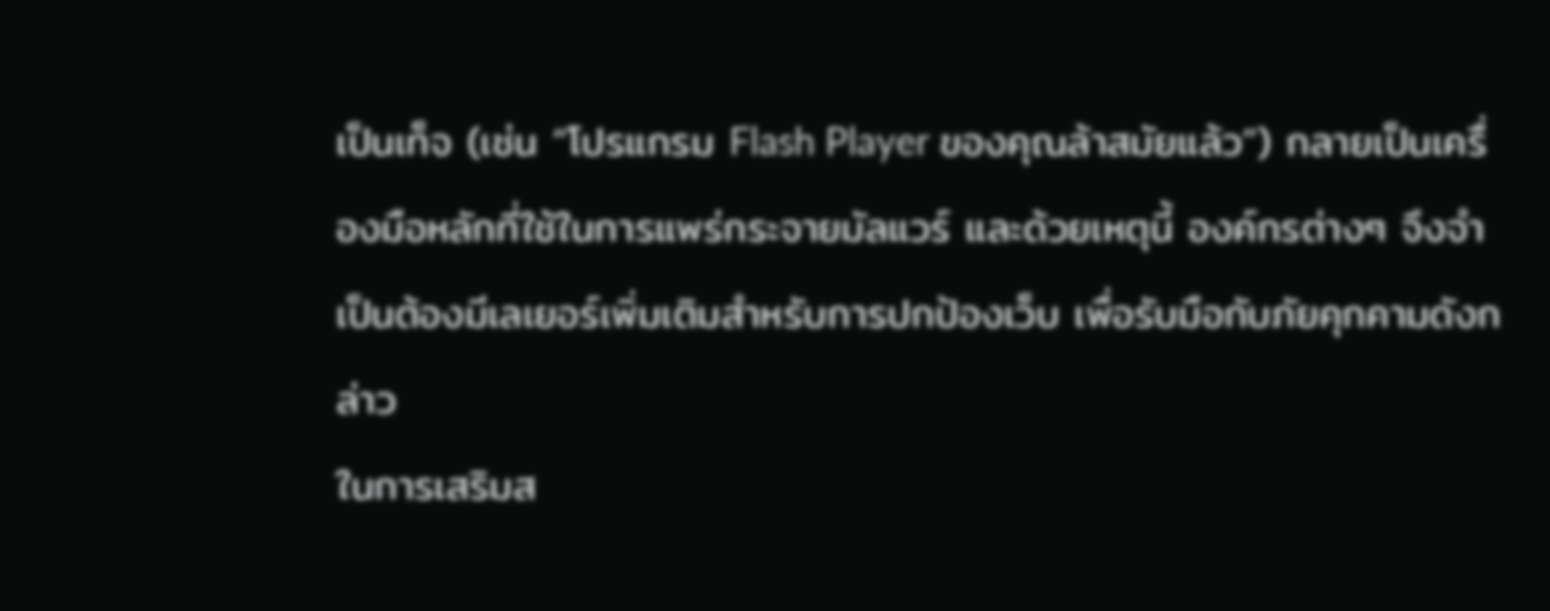เป็นเท็จ (เช่น “โปรแกรม Flash Player ของคุณล้าสมัยแล้ว”) กลายเป็นเครื่องมือหลักที่ใช้ในการแพร่กระจายมัลแวร์ และด้วยเหตุนี้ องค์กรต่างๆ จึงจำเป็นต้องมีเลเยอร์เพิ่มเติมสำหรับการปกป้องเว็บ เพื่อรับมือกับภัยคุกคามดังกล่าว
ในการเสริมส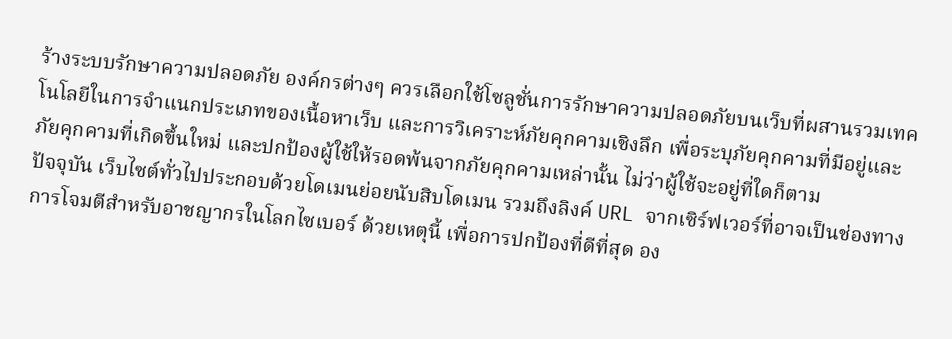ร้างระบบรักษาความปลอดภัย องค์กรต่างๆ ควรเลือกใช้โซลูชั่นการรักษาความปลอดภัยบนเว็บที่ผสานรวมเทคโนโลยีในการจำแนกประเภทของเนื้อหาเว็บ และการวิเคราะห์ภัยคุกคามเชิงลึก เพื่อระบุภัยคุกคามที่มีอยู่และภัยคุกคามที่เกิดขึ้นใหม่ และปกป้องผู้ใช้ให้รอดพ้นจากภัยคุกคามเหล่านั้น ไม่ว่าผู้ใช้จะอยู่ที่ใดก็ตาม
ปัจจุบัน เว็บไซต์ทั่วไปประกอบด้วยโดเมนย่อยนับสิบโดเมน รวมถึงลิงค์ URL จากเซิร์ฟเวอร์ที่อาจเป็นช่องทางการโจมตีสำหรับอาชญากรในโลกไซเบอร์ ด้วยเหตุนี้ เพื่อการปกป้องที่ดีที่สุด อง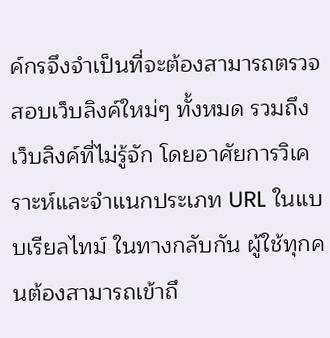ค์กรจึงจำเป็นที่จะต้องสามารถตรวจสอบเว็บลิงค์ใหม่ๆ ทั้งหมด รวมถึงเว็บลิงค์ที่ไม่รู้จัก โดยอาศัยการวิเคราะห์และจำแนกประเภท URL ในแบบเรียลไทม์ ในทางกลับกัน ผู้ใช้ทุกคนต้องสามารถเข้าถึ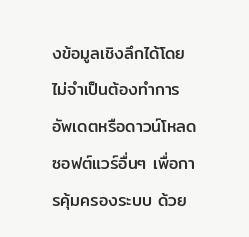งข้อมูลเชิงลึกได้โดยไม่จำเป็นต้องทำการอัพเดตหรือดาวน์โหลดซอฟต์แวร์อื่นๆ เพื่อการคุ้มครองระบบ ด้วย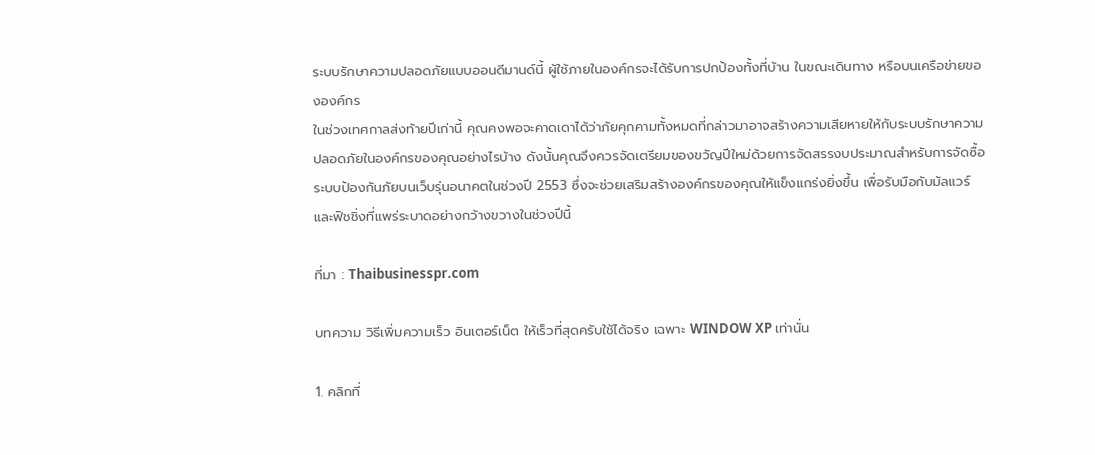ระบบรักษาความปลอดภัยแบบออนดีมานด์นี้ ผู้ใช้ภายในองค์กรจะได้รับการปกป้องทั้งที่บ้าน ในขณะเดินทาง หรือบนเครือข่ายขององค์กร
ในช่วงเทศกาลส่งท้ายปีเก่านี้ คุณคงพอจะคาดเดาได้ว่าภัยคุกคามทั้งหมดที่กล่าวมาอาจสร้างความเสียหายให้กับระบบรักษาความปลอดภัยในองค์กรของคุณอย่างไรบ้าง ดังนั้นคุณจึงควรจัดเตรียมของขวัญปีใหม่ด้วยการจัดสรรงบประมาณสำหรับการจัดซื้อระบบป้องกันภัยบนเว็บรุ่นอนาคตในช่วงปี 2553 ซึ่งจะช่วยเสริมสร้างองค์กรของคุณให้แข็งแกร่งยิ่งขึ้น เพื่อรับมือกับมัลแวร์และฟิชชิ่งที่แพร่ระบาดอย่างกว้างขวางในช่วงปีนี้

ที่มา : Thaibusinesspr.com

บทความ วิธีเพิ่มความเร็ว อินเตอร์เน็ต ให้เร็วที่สุดครับใช้ได้จริง เฉพาะ WINDOW XP เท่านั่น

1. คลิกที่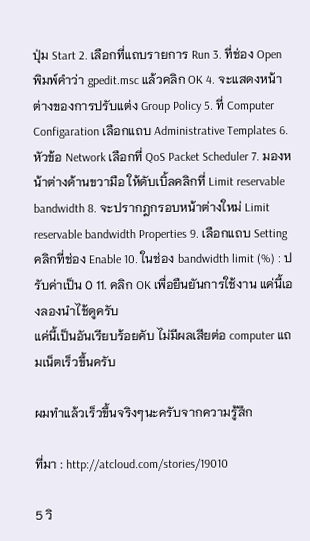ปุ่ม Start 2. เลือกที่แถบรายการ Run 3. ที่ช่อง Open พิมพ์คำว่า gpedit.msc แล้วคลิก OK 4. จะแสดงหน้าต่างของการปรับแต่ง Group Policy 5. ที่ Computer Configaration เลือกแถบ Administrative Templates 6. หัวข้อ Network เลือกที่ QoS Packet Scheduler 7. มองหน้าต่างด้านขวามือ ให้ดับเบิ้ลคลิกที่ Limit reservable bandwidth 8. จะปรากฎกรอบหน้าต่างใหม่ Limit reservable bandwidth Properties 9. เลือกแถบ Setting คลิกที่ช่อง Enable 10. ในช่อง bandwidth limit (%) : ปรับค่าเป็น 0 11. คลิก OK เพื่อยืนยันการใช้งาน แค่นี้เองลองนำไช้ดูครับ
แค่นี้เป็นอันเรียบร้อยคับ ไม่มีผลเสียต่อ computer แถมเน็ตเร็วขึ้นครับ

ผมทำแล้วเร็วขึ้นจริงๆนะครับจากความรู้สึก

ที่มา : http://atcloud.com/stories/19010

5 วิ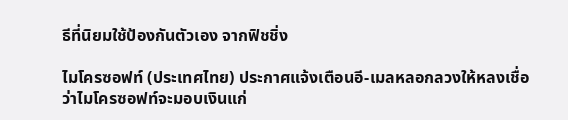ธีที่นิยมใช้ป้องกันตัวเอง จากฟิชชิ่ง

ไมโครซอฟท์ (ประเทศไทย) ประกาศแจ้งเตือนอี-เมลหลอกลวงให้หลงเชื่อว่าไมโครซอฟท์จะมอบเงินแก่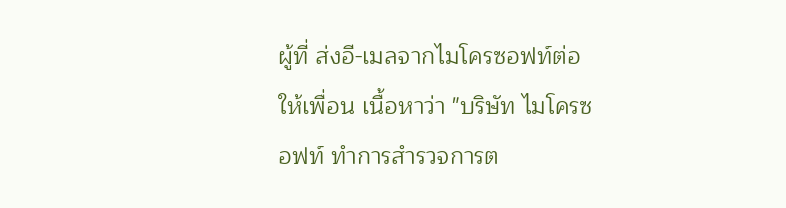ผู้ที่ ส่งอี-เมลจากไมโครซอฟท์ต่อให้เพื่อน เนื้อหาว่า "บริษัท ไมโครซอฟท์ ทำการสำรวจการต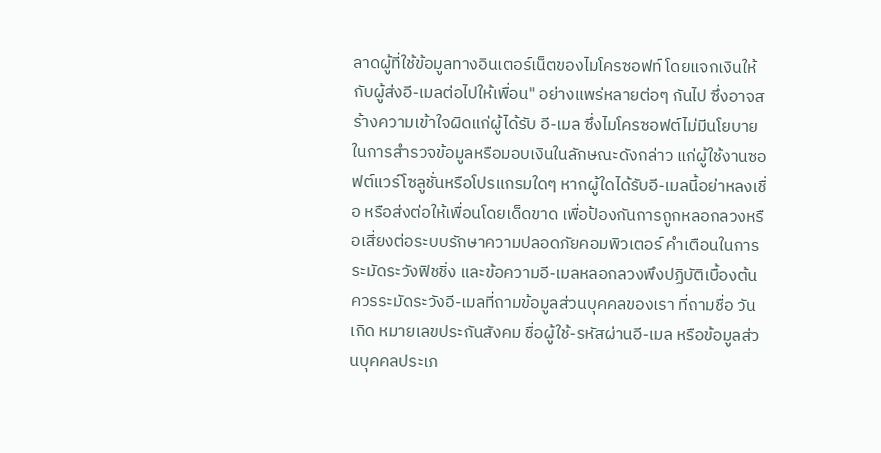ลาดผู้ที่ใช้ข้อมูลทางอินเตอร์เน็ตของไมโครซอฟท์ โดยแจกเงินให้กับผู้ส่งอี-เมลต่อไปให้เพื่อน" อย่างแพร่หลายต่อๆ กันไป ซึ่งอาจสร้างความเข้าใจผิดแก่ผู้ได้รับ อี-เมล ซึ่งไมโครซอฟต์ไม่มีนโยบายในการสำรวจข้อมูลหรือมอบเงินในลักษณะดังกล่าว แก่ผู้ใช้งานซอฟต์แวร์โซลูชั่นหรือโปรแกรมใดๆ หากผู้ใดได้รับอี-เมลนี้อย่าหลงเชื่อ หรือส่งต่อให้เพื่อนโดยเด็ดขาด เพื่อป้องกันการถูกหลอกลวงหรือเสี่ยงต่อระบบรักษาความปลอดภัยคอมพิวเตอร์ คำเตือนในการระมัดระวังฟิชชิ่ง และข้อความอี-เมลหลอกลวงพึงปฏิบัติเบื้องต้น ควรระมัดระวังอี-เมลที่ถามข้อมูลส่วนบุคคลของเรา ที่ถามชื่อ วันเกิด หมายเลขประกันสังคม ชื่อผู้ใช้-รหัสผ่านอี-เมล หรือข้อมูลส่วนบุคคลประเภ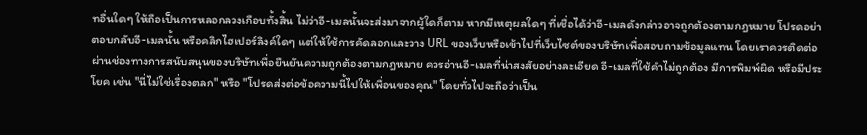ทอื่นใดๆ ให้ถือเป็นการหลอกลวงเกือบทั้งสิ้น ไม่ว่าอี-เมลนั้นจะส่งมาจากผู้ใดก็ตาม หากมีเหตุผลใดๆ ที่เชื่อได้ว่าอี-เมลดังกล่าวอาจถูกต้องตามกฎหมาย โปรดอย่าตอบกลับอี-เมลนั้น หรือคลิกไฮเปอร์ลิงค์ใดๆ แต่ให้ใช้การคัดลอกและวาง URL ของเว็บหรือเข้าไปที่เว็บไซต์ของบริษัทเพื่อสอบถามข้อมูลแทน โดยเราควรติดต่อผ่านช่องทางการสนับสนุนของบริษัทเพื่อยืนยันความถูกต้องตามกฎหมาย ควรอ่านอี-เมลที่น่าสงสัยอย่างละเอียด อี-เมลที่ใช้คำไม่ถูกต้อง มีการพิมพ์ผิด หรือมีประโยค เช่น "นี่ไม่ใช่เรื่องตลก" หรือ "โปรดส่งต่อข้อความนี้ไปให้เพื่อนของคุณ" โดยทั่วไปจะถือว่าเป็น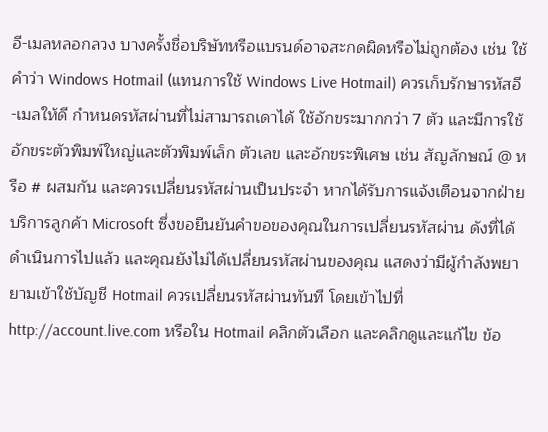อี-เมลหลอกลวง บางครั้งชื่อบริษัทหรือแบรนด์อาจสะกดผิดหรือไม่ถูกต้อง เช่น ใช้คำว่า Windows Hotmail (แทนการใช้ Windows Live Hotmail) ควรเก็บรักษารหัสอี-เมลให้ดี กำหนดรหัสผ่านที่ไม่สามารถเดาได้ ใช้อักขระมากกว่า 7 ตัว และมีการใช้อักขระตัวพิมพ์ใหญ่และตัวพิมพ์เล็ก ตัวเลข และอักขระพิเศษ เช่น สัญลักษณ์ @ หรือ # ผสมกัน และควรเปลี่ยนรหัสผ่านเป็นประจำ หากได้รับการแจ้งเตือนจากฝ่ายบริการลูกค้า Microsoft ซึ่งขอยืนยันคำขอของคุณในการเปลี่ยนรหัสผ่าน ดังที่ได้ดำเนินการไปแล้ว และคุณยังไม่ได้เปลี่ยนรหัสผ่านของคุณ แสดงว่ามีผู้กำลังพยายามเข้าใช้บัญชี Hotmail ควรเปลี่ยนรหัสผ่านทันที โดยเข้าไปที่ http://account.live.com หรือใน Hotmail คลิกตัวเลือก และคลิกดูและแก้ไข ข้อ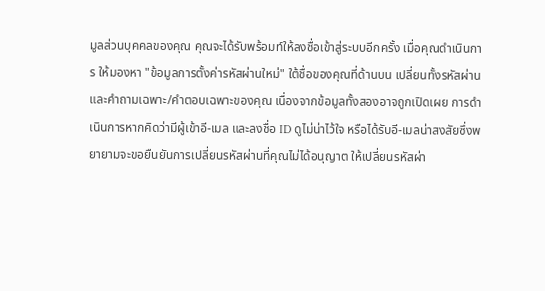มูลส่วนบุคคลของคุณ คุณจะได้รับพร้อมท์ให้ลงชื่อเข้าสู่ระบบอีกครั้ง เมื่อคุณดำเนินการ ให้มองหา "ข้อมูลการตั้งค่ารหัสผ่านใหม่" ใต้ชื่อของคุณที่ด้านบน เปลี่ยนทั้งรหัสผ่านและคำถามเฉพาะ/คำตอบเฉพาะของคุณ เนื่องจากข้อมูลทั้งสองอาจถูกเปิดเผย การดำเนินการหากคิดว่ามีผู้เข้าอี-เมล และลงชื่อ ID ดูไม่น่าไว้ใจ หรือได้รับอี-เมลน่าสงสัยซึ่งพยายามจะขอยืนยันการเปลี่ยนรหัสผ่านที่คุณไม่ได้อนุญาต ให้เปลี่ยนรหัสผ่า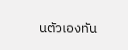นตัวเองทัน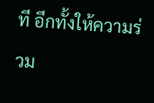ที อีกทั้งให้ความร่วม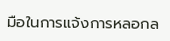มือในการแจ้งการหลอกล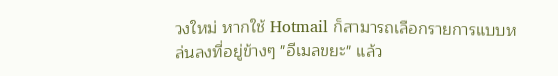วงใหม่ หากใช้ Hotmail ก็สามารถเลือกรายการแบบหล่นลงที่อยู่ข้างๆ "อีเมลขยะ" แล้ว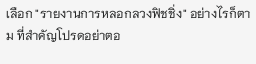เลือก "รายงานการหลอกลวงฟิชชิ่ง" อย่างไรก็ตาม ที่สำคัญโปรดอย่าตอ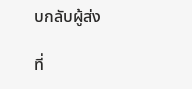บกลับผู้ส่ง

ที่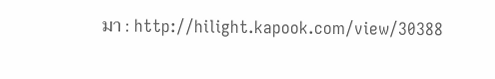มา : http://hilight.kapook.com/view/30388